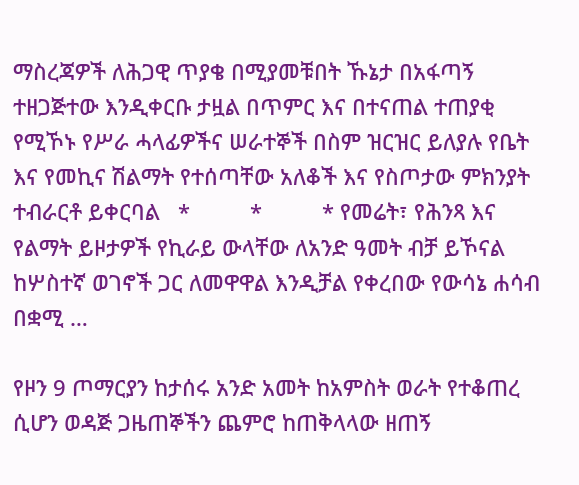ማስረጃዎች ለሕጋዊ ጥያቄ በሚያመቹበት ኹኔታ በአፋጣኝ ተዘጋጅተው እንዲቀርቡ ታዟል በጥምር እና በተናጠል ተጠያቂ የሚኾኑ የሥራ ሓላፊዎችና ሠራተኞች በስም ዝርዝር ይለያሉ የቤት እና የመኪና ሽልማት የተሰጣቸው አለቆች እና የስጦታው ምክንያት ተብራርቶ ይቀርባል   *          *          * የመሬት፣ የሕንጻ እና የልማት ይዞታዎች የኪራይ ውላቸው ለአንድ ዓመት ብቻ ይኾናል ከሦስተኛ ወገኖች ጋር ለመዋዋል እንዲቻል የቀረበው የውሳኔ ሐሳብ በቋሚ …

የዞን 9 ጦማርያን ከታሰሩ አንድ አመት ከአምስት ወራት የተቆጠረ ሲሆን ወዳጅ ጋዜጠኞችን ጨምሮ ከጠቅላላው ዘጠኝ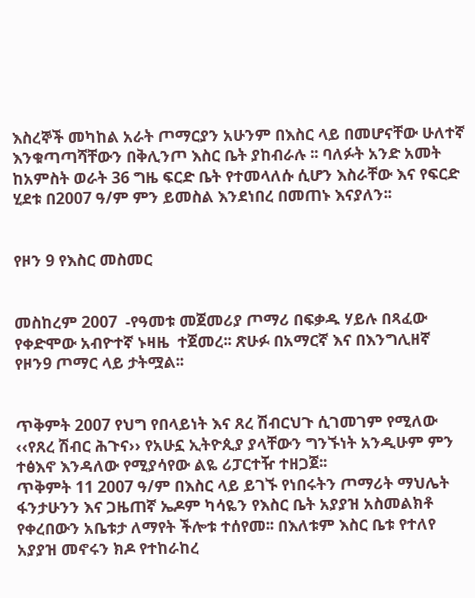እስረኞች መካከል አራት ጦማርያን አሁንም በእስር ላይ በመሆናቸው ሁለተኛ እንቁጣጣሻቸውን በቅሊንጦ እስር ቤት ያከብራሉ ፡፡ ባለፉት አንድ አመት ከአምስት ወራት 36 ግዜ ፍርድ ቤት የተመላለሱ ሲሆን እስራቸው እና የፍርድ ሂደቱ በ2007 ዓ/ም ምን ይመስል እንደነበረ በመጠኑ እናያለን፡፡


የዞን 9 የእስር መስመር


መስከረም 2007  -የዓመቱ መጀመሪያ ጦማሪ በፍቃዱ ሃይሉ በጻፈው  የቀድሞው አብዮተኛ ኑዛዜ  ተጀመረ፡፡ ጽሁፉ በአማርኛ እና በእንግሊዘኛ የዞን9 ጦማር ላይ ታትሟል፡፡


ጥቅምት 2007 የህግ የበላይነት እና ጸረ ሽብርህጉ ሲገመገም የሚለው ‹‹የጸረ ሽብር ሕጉና›› የአሁኗ ኢትዮጲያ ያላቸውን ግንኙነት አንዲሁም ምን ተፅእኖ እንዳለው የሚያሳየው ልዬ ሪፓርተዥ ተዘጋጀ፡፡
ጥቅምት 11 2007 ዓ/ም በእስር ላይ ይገኙ የነበሩትን ጦማሪት ማህሌት ፋንታሁንን እና ጋዜጠኛ ኤዶም ካሳዬን የእስር ቤት አያያዝ አስመልክቶ የቀረበውን አቤቱታ ለማየት ችሎቱ ተሰየመ፡፡ በእለቱም እስር ቤቱ የተለየ አያያዝ መኖሩን ክዶ የተከራከረ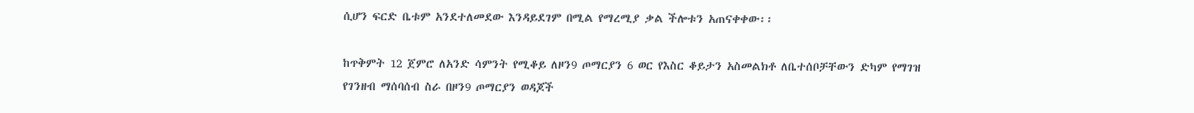ሲሆን ፍርድ ቤቱም አንደተለመደው እንዳይደገም በሚል የማረሚያ ቃል ችሎቱን አጠናቀቀው፡፡

ከጥቅምት 12 ጀምሮ ለአንድ ሳምንት የሚቆይ ለዞን9 ጦማርያን 6 ወር የእስር ቆይታን አስመልክቶ ለቤተሰቦቻቸውን ድካም የማገዝ የገንዘብ ማሰባሰብ ስራ በዞን9 ጦማርያን ወዳጆች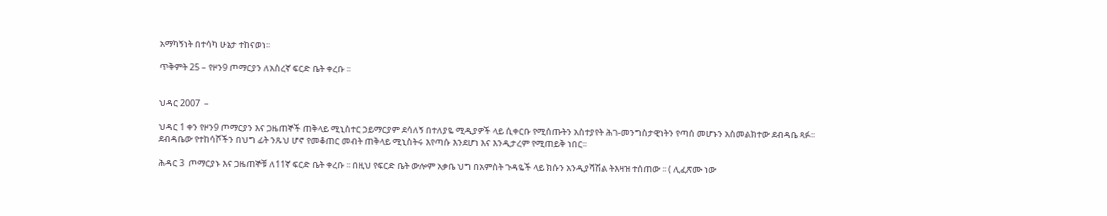አማካኝነት በተሳካ ሁኔታ ተከናወነ፡፡

ጥቅምት 25 – የዞን9 ጦማርያን ለአስረኛ ፍርድ ቤት ቀረቡ ፡፡


ህዳር 2007  –

ህዳር 1 ቀን የዞን9 ጦማርያን እና ጋዜጠኞች ጠቅላይ ሚኒስተር ኃይማርያም ደሳለኝ በተለያዬ ሚዲያዎች ላይ ሲቀርቡ የሚሰጡትን አስተያየት ሕገ-መንግስታዊነትን የጣሰ መሆኑን አስመልክተው ደብዳቤ ጻፉ፡፡ ደብዳቤው የተከሳሾችን በህግ ፊት ንጹህ ሆኖ የመቆጠር መብት ጠቅላይ ሚኒስትሩ እየጣሱ እንደሆነ እና እንዲታረም የሚጠይቅ ነበር፡፡

ሕዳር 3  ጦማርያኑ እና ጋዜጠኞቹ ለ11ኛ ፍርድ ቤት ቀረቡ ፡፡ በዚህ የፍርድ ቤት ውሎም አቃቤ ህግ በአምስት ጉዳዬች ላይ ክሱን አንዲያሻሽል ትእዛዝ ተሰጠው ፡፡ ( ሊፈጽሙ ነው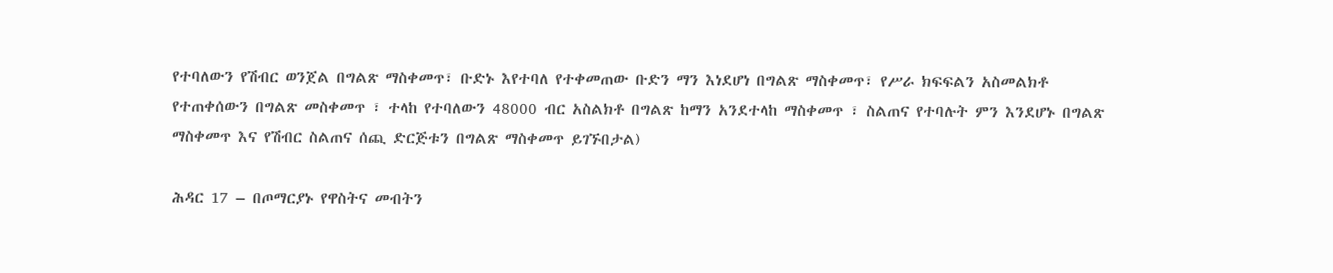የተባለውን የሽብር ወንጀል በግልጽ ማስቀመጥ፣ ቡድኑ እየተባለ የተቀመጠው ቡድን ማን እነደሆነ በግልጽ ማስቀመጥ፣ የሥራ ክፍፍልን አስመልክቶ የተጠቀሰውን በግልጽ መስቀመጥ ፣ ተላከ የተባለውን 48000 ብር አስልክቶ በግልጽ ከማን አንደተላከ ማስቀመጥ ፣ ስልጠና የተባሉት ምን እንደሆኑ በግልጽ ማስቀመጥ እና የሽብር ስልጠና ሰጪ ድርጅቱን በግልጽ ማስቀመጥ ይገኙበታል)

ሕዳር 17 – በጦማርያኑ የዋስትና መብትን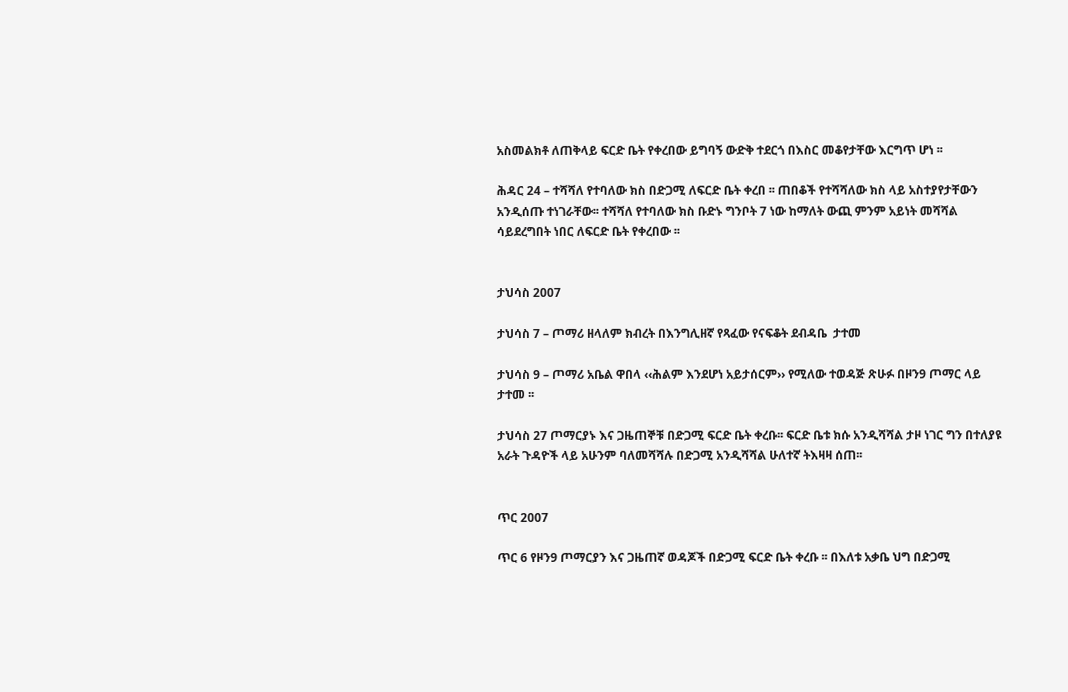አስመልክቶ ለጠቅላይ ፍርድ ቤት የቀረበው ይግባኝ ውድቅ ተደርጎ በእስር መቆየታቸው እርግጥ ሆነ ፡፡

ሕዳር 24 – ተሻሻለ የተባለው ክስ በድጋሚ ለፍርድ ቤት ቀረበ ፡፡ ጠበቆች የተሻሻለው ክስ ላይ አስተያየታቸውን አንዲሰጡ ተነገራቸው፡፡ ተሻሻለ የተባለው ክስ ቡድኑ ግንቦት 7 ነው ከማለት ውጪ ምንም አይነት መሻሻል ሳይደረግበት ነበር ለፍርድ ቤት የቀረበው ፡፡


ታህሳስ 2007

ታህሳስ 7 – ጦማሪ ዘላለም ክብረት በእንግሊዘኛ የጻፈው የናፍቆት ደብዳቤ  ታተመ

ታህሳስ 9 – ጦማሪ አቤል ዋበላ ‹‹ሕልም እንደሆነ አይታሰርም›› የሚለው ተወዳጅ ጽሁፉ በዞን9 ጦማር ላይ ታተመ ፡፡

ታህሳስ 27 ጦማርያኑ እና ጋዜጠኞቹ በድጋሚ ፍርድ ቤት ቀረቡ፡፡ ፍርድ ቤቱ ክሱ አንዲሻሻል ታዞ ነገር ግን በተለያዩ አራት ጉዳዮች ላይ አሁንም ባለመሻሻሉ በድጋሚ አንዲሻሻል ሁለተኛ ትእዛዛ ሰጠ፡፡


ጥር 2007

ጥር 6 የዞን9 ጦማርያን እና ጋዜጠኛ ወዳጆች በድጋሚ ፍርድ ቤት ቀረቡ ፡፡ በእለቱ አቃቤ ህግ በድጋሚ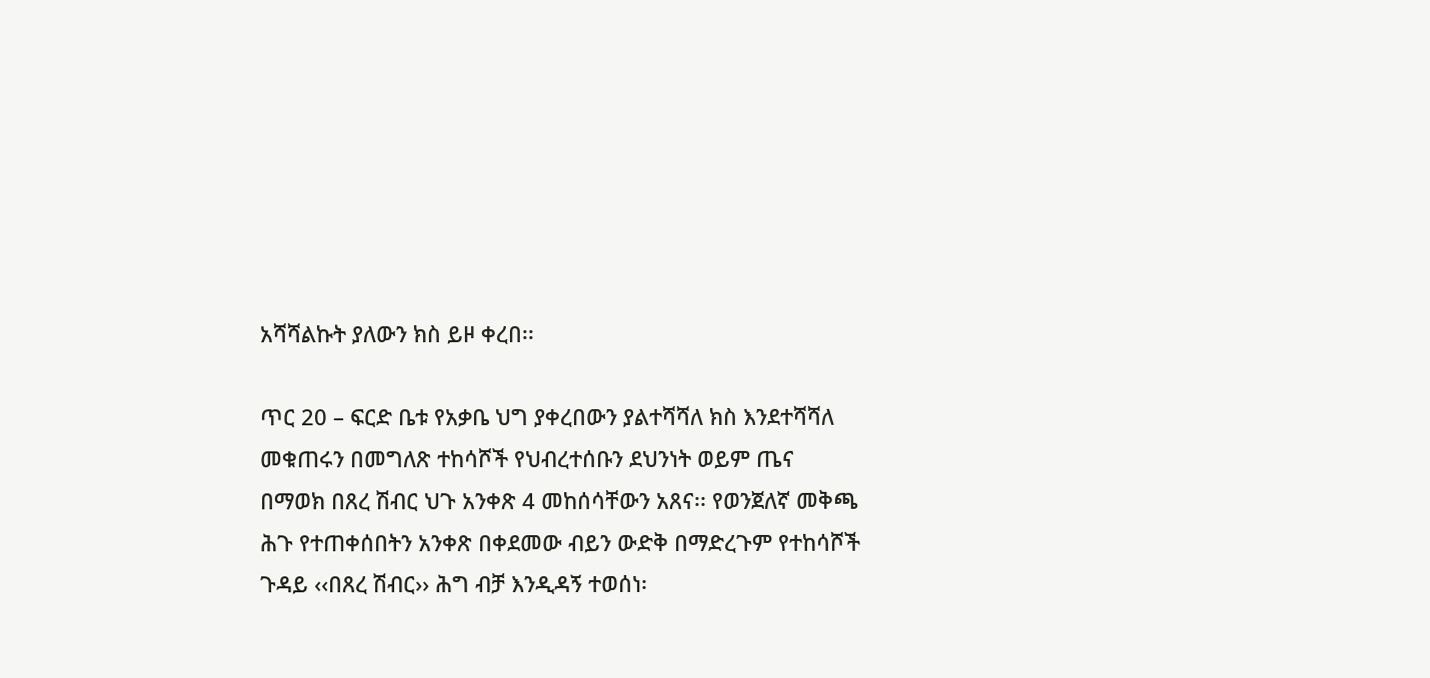አሻሻልኩት ያለውን ክስ ይዞ ቀረበ፡፡

ጥር 20 – ፍርድ ቤቱ የአቃቤ ህግ ያቀረበውን ያልተሻሻለ ክስ እንደተሻሻለ መቁጠሩን በመግለጽ ተከሳሾች የህብረተሰቡን ደህንነት ወይም ጤና በማወክ በጸረ ሽብር ህጉ አንቀጽ 4 መከሰሳቸውን አጸና፡፡ የወንጀለኛ መቅጫ ሕጉ የተጠቀሰበትን አንቀጽ በቀደመው ብይን ውድቅ በማድረጉም የተከሳሾች ጉዳይ ‹‹በጸረ ሽብር›› ሕግ ብቻ እንዲዳኝ ተወሰነ፡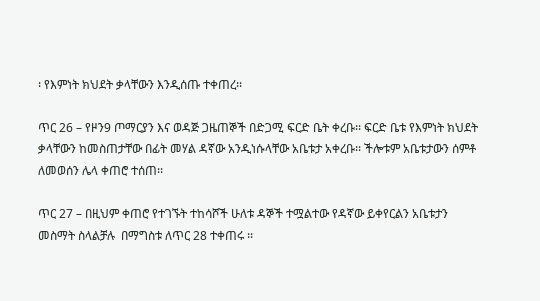፡ የእምነት ክህደት ቃላቸውን እንዲሰጡ ተቀጠረ፡፡

ጥር 26 – የዞን9 ጦማርያን እና ወዳጅ ጋዜጠኞች በድጋሚ ፍርድ ቤት ቀረቡ፡፡ ፍርድ ቤቱ የእምነት ክህደት ቃላቸውን ከመስጠታቸው በፊት መሃል ዳኛው አንዲነሱላቸው አቤቱታ አቀረቡ፡፡ ችሎቱም አቤቱታውን ሰምቶ ለመወሰን ሌላ ቀጠሮ ተሰጠ፡፡

ጥር 27 – በዚህም ቀጠሮ የተገኙት ተከሳሾች ሁለቱ ዳኞች ተሟልተው የዳኛው ይቀየርልን አቤቱታን መስማት ስላልቻሉ  በማግስቱ ለጥር 28 ተቀጠሩ ፡፡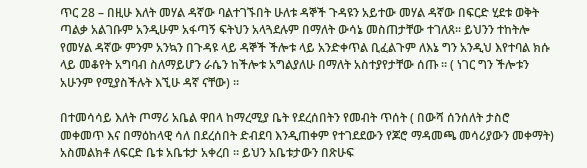ጥር 28 – በዚሁ እለት መሃል ዳኛው ባልተገኙበት ሁለቱ ዳኞች ጉዳዩን አይተው መሃል ዳኛው በፍርድ ሂደቱ ወቅት ጣልቃ አልገቡም አንዲሁም አፋጣኝ ፍትህን አላጓደሉም በማለት ውሳኔ መስጠታቸው ተገለጸ፡፡ ይህንን ተከትሎ የመሃል ዳኛው ምንም አንኳን በጉዳዩ ላይ ዳኞች ችሎቱ ላይ አንድቀጥል ቢፈልጉም ለእኔ ግን አንዲህ እየተባል ክሱ ላይ መቆየት አግባብ ስለማይሆን ራሴን ከችሎቱ አግልያለሁ በማለት አስተያየታቸው ሰጡ ፡፡ ( ነገር ግን ችሎቱን አሁንም የሚያስችሉት እኚሁ ዳኛ ናቸው) ፡፡

በተመሳሳይ እለት ጦማሪ አቤል ዋበላ ከማረሚያ ቤት የደረሰበትን የመብት ጥሰት ( በውሻ ሰንሰለት ታስሮ መቀመጥ እና በማዕከላዊ ሳለ በደረሰበት ድብደባ እንዲጠቀም የተገደደውን የጆሮ ማዳመጫ መሳሪያውን መቀማት) አስመልክቶ ለፍርድ ቤቱ አቤቱታ አቀረበ ፡፡ ይህን አቤቱታውን በጽሁፍ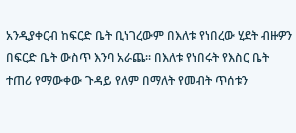አንዲያቀርብ ከፍርድ ቤት ቢነገረውም በእለቱ የነበረው ሂደት ብዙዎን በፍርድ ቤት ውስጥ እንባ አራጨ፡፡ በእለቱ የነበሩት የእስር ቤት ተጠሪ የማውቀው ጉዳይ የለም በማለት የመብት ጥሰቱን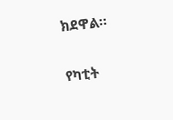ክደዋል፡፡


የካቲት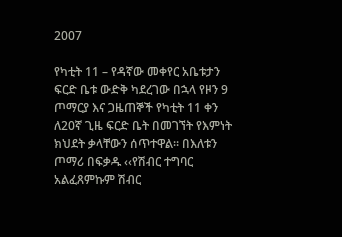2007

የካቲት 11 – የዳኛው መቀየር አቤቱታን ፍርድ ቤቱ ውድቅ ካደረገው በኋላ የዞን 9 ጦማርያ እና ጋዜጠኞች የካቲት 11 ቀን ለ20ኛ ጊዜ ፍርድ ቤት በመገኘት የእምነት ክህደት ቃላቸውን ሰጥተዋል፡፡ በእለቱን ጦማሪ በፍቃዱ ‹‹የሽብር ተግባር አልፈጸምኩም ሽብር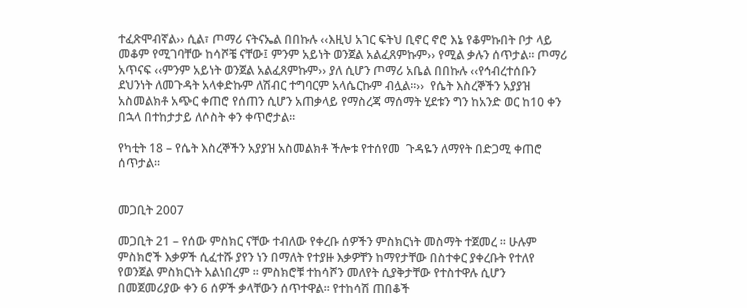ተፈጽሞብኛል›› ሲል፣ ጦማሪ ናትናኤል በበኩሉ ‹‹እዚህ አገር ፍትህ ቢኖር ኖሮ እኔ የቆምኩበት ቦታ ላይ መቆም የሚገባቸው ከሳሾቼ ናቸው፤ ምንም አይነት ወንጀል አልፈጸምኩም›› የሚል ቃሉን ሰጥታል፡፡ ጦማሪ አጥናፍ ‹‹ምንም አይነት ወንጀል አልፈጸምኩም›› ያለ ሲሆን ጦማሪ አቤል በበኩሉ ‹‹የኅብረተሰቡን ደህንነት ለመጉዳት አላቀድኩም ለሽብር ተግባርም አላሴርኩም ብሏል፡፡››  የሴት እስረኞችን አያያዝ አስመልክቶ አጭር ቀጠሮ የሰጠን ሲሆን አጠቃላይ የማስረጃ ማሰማት ሂደቱን ግን ከአንድ ወር ከ10 ቀን በኋላ በተከታታይ ለሶስት ቀን ቀጥሮታል፡፡

የካቲት 18 – የሴት እስረኞችን አያያዝ አስመልክቶ ችሎቱ የተሰየመ  ጉዳዬን ለማየት በድጋሚ ቀጠሮ ሰጥታል፡፡


መጋቢት 2007

መጋቢት 21 – የሰው ምስክር ናቸው ተብለው የቀረቡ ሰዎችን ምስክርነት መስማት ተጀመረ ፡፡ ሁሉም ምስክሮች እቃዎች ሲፈተሹ ያየን ነን በማለት የተያዙ እቃዎቸን ከማየታቸው በስተቀር ያቀረቡት የተለየ የወንጀል ምስክርነት አልነበረም ፡፡ ምስክሮቹ ተከሳሾን መለየት ሲያቅታቸው የተስተዋሉ ሲሆን በመጀመሪያው ቀን 6 ሰዎች ቃላቸውን ሰጥተዋል፡፡ የተከሳሽ ጠበቆች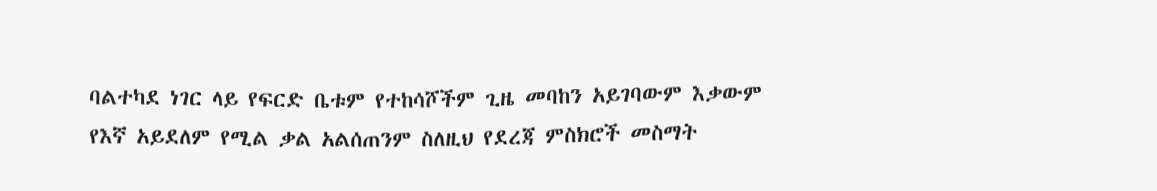ባልተካደ ነገር ላይ የፍርድ ቤቱም የተከሳሾችም ጊዜ መባከን አይገባውም እቃውም የእኛ አይደለም የሚል ቃል አልሰጠንም ስለዚህ የደረጃ ምስክሮች መስማት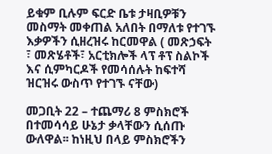ይቁም ቢሉም ፍርድ ቤቱ ታዛቢዎቹን መስማት መቀጠል አለበት በማለቱ የተገኙ እቃዎችን ሲዘረዝሩ ከርመዋል ( መጽኃፍት ፣ መጽሄቶች፣ አርቲክሎች ላፕ ቶፕ ስልኮች እና ሲምካርዶች የመሳሰሉት ከፍተሻ ዝርዝሩ ውስጥ የተገኙ ናቸው)

መጋቢት 22 – ተጨማሪ 8 ምስክሮች በተመሳሳይ ሁኔታ ቃላቸውን ሲሰጡ ውለዋል፡፡ ከነዚህ በላይ ምስክሮችን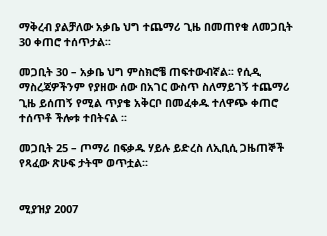ማቅረብ ያልቻለው አቃቤ ህግ ተጨማሪ ጊዜ በመጠየቁ ለመጋቢት 30 ቀጠሮ ተሰጥታል፡፡

መጋቢት 30 – አቃቤ ህግ ምስክሮቼ ጠፍተውብኛል፡፡ የሲዲ ማስረጃዎችንም የያዘው ሰው በአገር ውስጥ ስለማይገኝ ተጨማሪ ጊዜ ይሰጠኝ የሚል ጥያቄ አቅርቦ በመፈቀዱ ተለዋጭ ቀጠሮ ተሰጥቶ ችሎቱ ተበትናል ፡፡

መጋቢት 25 – ጦማሪ በፍቃዱ ሃይሉ ይድረስ ለኢቢሲ ጋዜጠኞች የጻፈው ጽሁፍ ታትሞ ወጥቷል፡፡


ሚያዝያ 2007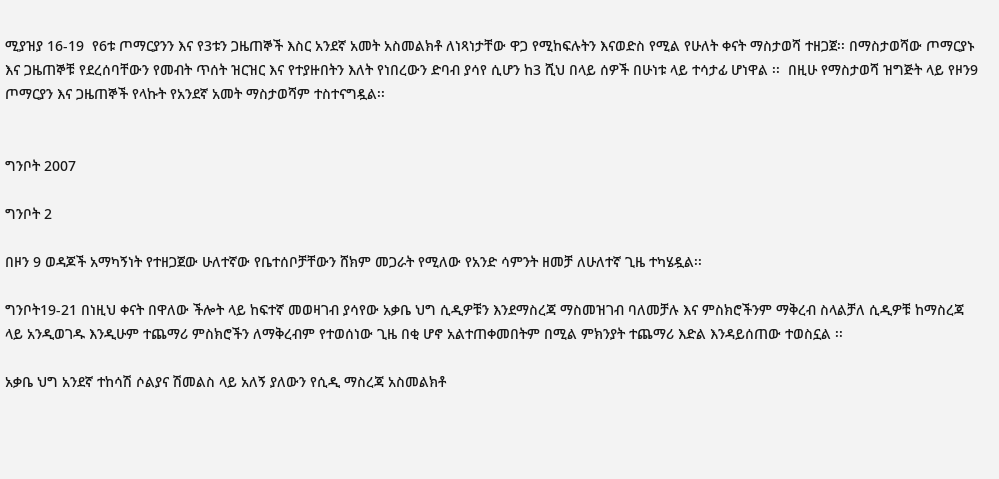ሚያዝያ 16-19  የ6ቱ ጦማርያንን እና የ3ቱን ጋዜጠኞች እስር አንደኛ አመት አስመልክቶ ለነጻነታቸው ዋጋ የሚከፍሉትን እናወድስ የሚል የሁለት ቀናት ማስታወሻ ተዘጋጀ፡፡ በማስታወሻው ጦማርያኑ እና ጋዜጠኞቹ የደረሰባቸውን የመብት ጥሰት ዝርዝር እና የተያዙበትን እለት የነበረውን ድባብ ያሳየ ሲሆን ከ3 ሺህ በላይ ሰዎች በሁነቱ ላይ ተሳታፊ ሆነዋል ፡፡  በዚሁ የማስታወሻ ዝግጅት ላይ የዞን9 ጦማርያን እና ጋዜጠኞች የላኩት የአንደኛ አመት ማስታወሻም ተስተናግዷል፡፡


ግንቦት 2007

ግንቦት 2

በዞን 9 ወዳጆች አማካኝነት የተዘጋጀው ሁለተኛው የቤተሰቦቻቸውን ሸክም መጋራት የሚለው የአንድ ሳምንት ዘመቻ ለሁለተኛ ጊዜ ተካሄዷል፡፡

ግንቦት19-21 በነዚህ ቀናት በዋለው ችሎት ላይ ከፍተኛ መወዛገብ ያሳየው አቃቤ ህግ ሲዲዎቹን እንደማስረጃ ማስመዝገብ ባለመቻሉ እና ምስክሮችንም ማቅረብ ስላልቻለ ሲዲዎቹ ከማስረጃ ላይ አንዲወገዱ እንዲሁም ተጨማሪ ምስክሮችን ለማቅረብም የተወሰነው ጊዜ በቂ ሆኖ አልተጠቀመበትም በሚል ምክንያት ተጨማሪ እድል እንዳይሰጠው ተወስኗል ፡፡

አቃቤ ህግ አንደኛ ተከሳሽ ሶልያና ሽመልስ ላይ አለኝ ያለውን የሲዲ ማስረጃ አስመልክቶ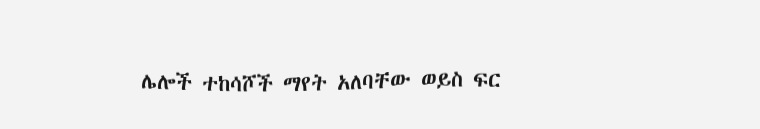ሌሎች ተከሳሾች ማየት አለባቸው ወይስ ፍር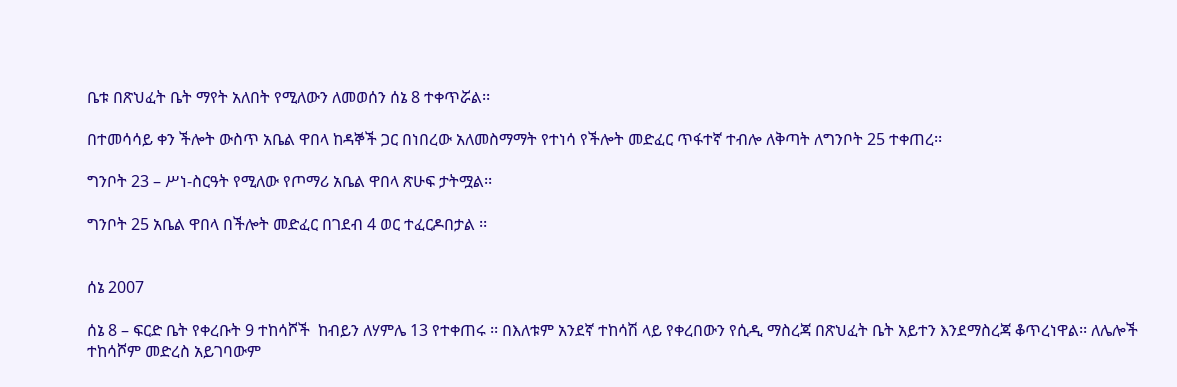ቤቱ በጽህፈት ቤት ማየት አለበት የሚለውን ለመወሰን ሰኔ 8 ተቀጥሯል፡፡

በተመሳሳይ ቀን ችሎት ውስጥ አቤል ዋበላ ከዳኞች ጋር በነበረው አለመስማማት የተነሳ የችሎት መድፈር ጥፋተኛ ተብሎ ለቅጣት ለግንቦት 25 ተቀጠረ፡፡

ግንቦት 23 – ሥነ-ስርዓት የሚለው የጦማሪ አቤል ዋበላ ጽሁፍ ታትሟል፡፡

ግንቦት 25 አቤል ዋበላ በችሎት መድፈር በገደብ 4 ወር ተፈርዶበታል ፡፡


ሰኔ 2007

ሰኔ 8 – ፍርድ ቤት የቀረቡት 9 ተከሳሾች  ከብይን ለሃምሌ 13 የተቀጠሩ ፡፡ በእለቱም አንደኛ ተከሳሽ ላይ የቀረበውን የሲዲ ማስረጃ በጽህፈት ቤት አይተን እንደማስረጃ ቆጥረነዋል፡፡ ለሌሎች ተከሳሾም መድረስ አይገባውም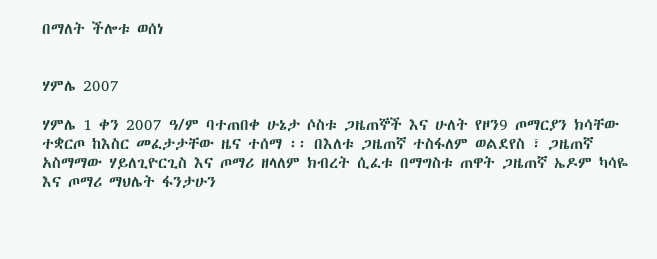በማለት ችሎቱ ወሰነ


ሃምሌ 2007

ሃምሌ 1 ቀን 2007 ዓ/ም ባተጠበቀ ሁኔታ ሶስቱ ጋዜጠኞች እና ሁለት የዞን9 ጦማርያን ክሳቸው ተቋርጦ ከእስር መፈታታቸው ዜና ተሰማ ፡፡ በእለቱ ጋዜጠኛ ተስፋለም ወልደየስ ፣ ጋዜጠኛ አስማማው ሃይለጊዮርጊስ እና ጦማሪ ዘላለም ክብረት ሲፈቱ በማግስቱ ጠዋት ጋዜጠኛ ኤዶም ካሳዬ እና ጦማሪ ማህሌት ፋንታሁን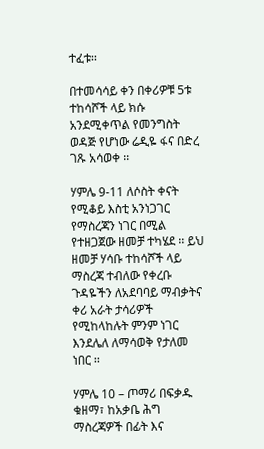ተፈቱ፡፡

በተመሳሳይ ቀን በቀሪዎቹ 5ቱ ተከሳሾች ላይ ክሱ አንደሚቀጥል የመንግስት ወዳጅ የሆነው ሬዲዬ ፋና በድረ ገጹ አሳወቀ ፡፡

ሃምሌ 9-11 ለሶስት ቀናት የሚቆይ እስቲ አንነጋገር የማስረጃን ነገር በሚል የተዘጋጀው ዘመቻ ተካሄደ ፡፡ ይህ ዘመቻ ሃሳቡ ተከሳሾች ላይ ማስረጃ ተብለው የቀረቡ ጉዳዬችን ለአደባባይ ማብቃትና ቀሪ አራት ታሳሪዎች የሚከላከሉት ምንም ነገር እንደሌለ ለማሳወቅ የታለመ ነበር ፡፡

ሃምሌ 10 – ጦማሪ በፍቃዱ ቁዘማ፣ ከአቃቤ ሕግ ማስረጃዎች በፊት እና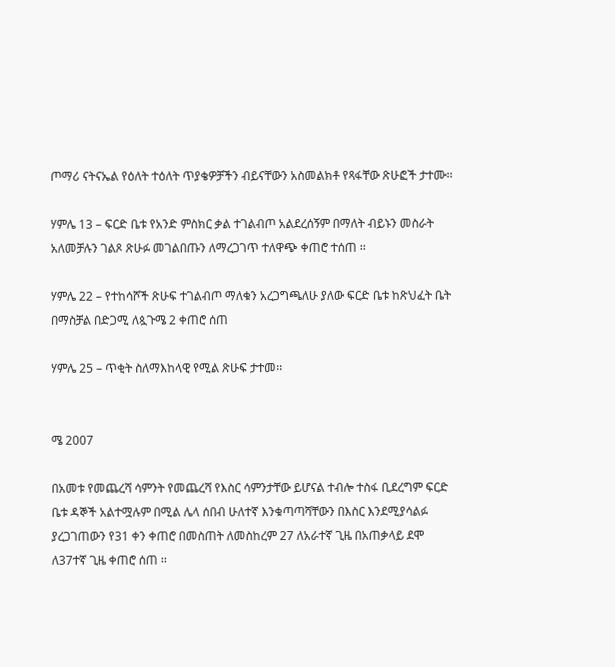ጦማሪ ናትናኤል የዕለት ተዕለት ጥያቄዎቻችን ብይናቸውን አስመልክቶ የጻፋቸው ጽሁፎች ታተሙ፡፡

ሃምሌ 13 – ፍርድ ቤቱ የአንድ ምስክር ቃል ተገልብጦ አልደረሰኝም በማለት ብይኑን መስራት አለመቻሉን ገልጾ ጽሁፉ መገልበጡን ለማረጋገጥ ተለዋጭ ቀጠሮ ተሰጠ ፡፡

ሃምሌ 22 – የተከሳሾች ጽሁፍ ተገልብጦ ማለቁን አረጋግጫለሁ ያለው ፍርድ ቤቱ ከጽህፈት ቤት በማስቻል በድጋሚ ለጷጉሜ 2 ቀጠሮ ሰጠ

ሃምሌ 25 – ጥቂት ስለማእከላዊ የሚል ጽሁፍ ታተመ፡፡


ሜ 2007

በአመቱ የመጨረሻ ሳምንት የመጨረሻ የእስር ሳምንታቸው ይሆናል ተብሎ ተስፋ ቢደረግም ፍርድ ቤቱ ዳኞች አልተሟሉም በሚል ሌላ ሰበብ ሁለተኛ እንቁጣጣሻቸውን በእስር እንደሚያሳልፉ ያረጋገጠውን የ31 ቀን ቀጠሮ በመስጠት ለመስከረም 27 ለአራተኛ ጊዜ በአጠቃላይ ደሞ ለ37ተኛ ጊዜ ቀጠሮ ሰጠ ፡፡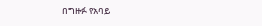በግዙፉ የአባይ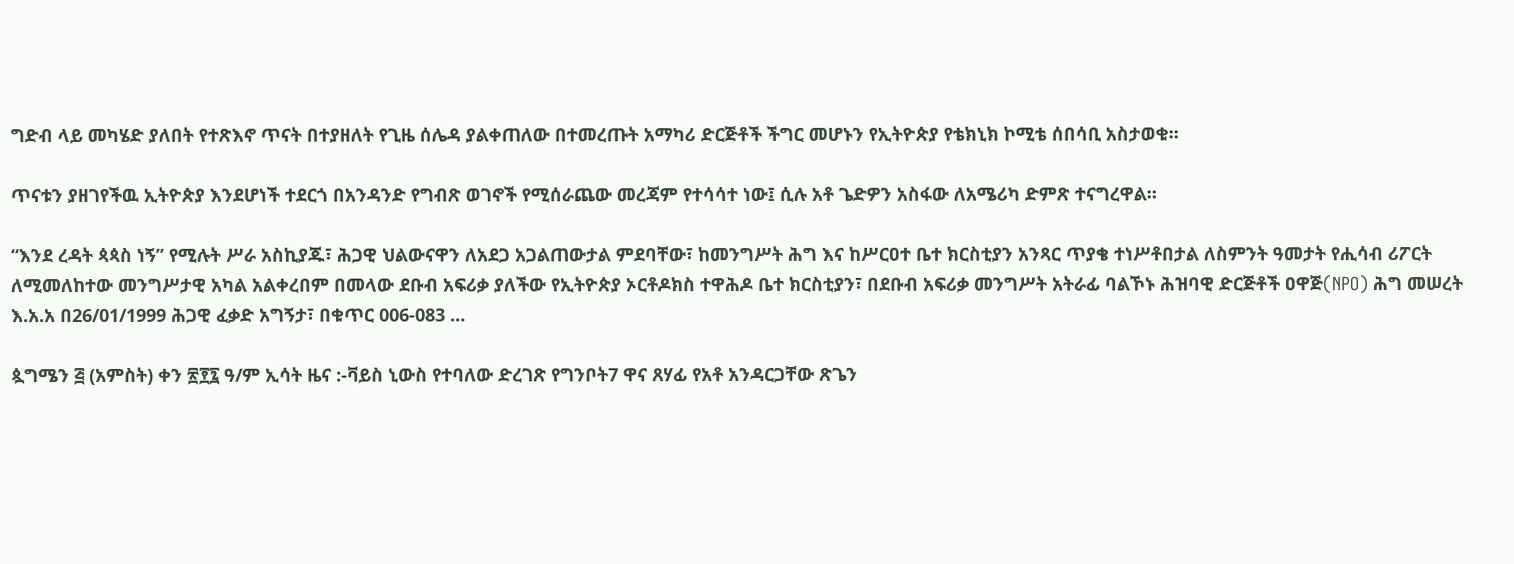ግድብ ላይ መካሄድ ያለበት የተጽእኖ ጥናት በተያዘለት የጊዜ ሰሌዳ ያልቀጠለው በተመረጡት አማካሪ ድርጅቶች ችግር መሆኑን የኢትዮጵያ የቴክኒክ ኮሚቴ ሰበሳቢ አስታወቁ።

ጥናቱን ያዘገየችዉ ኢትዮጵያ እንደሆነች ተደርጎ በአንዳንድ የግብጽ ወገኖች የሚሰራጨው መረጃም የተሳሳተ ነው፤ ሲሉ አቶ ጌድዎን አስፋው ለአሜሪካ ድምጽ ተናግረዋል።

“እንደ ረዳት ጳጳስ ነኝ” የሚሉት ሥራ አስኪያጁ፣ ሕጋዊ ህልውናዋን ለአደጋ አጋልጠውታል ምደባቸው፣ ከመንግሥት ሕግ እና ከሥርዐተ ቤተ ክርስቲያን አንጻር ጥያቄ ተነሥቶበታል ለስምንት ዓመታት የሒሳብ ሪፖርት ለሚመለከተው መንግሥታዊ አካል አልቀረበም በመላው ደቡብ አፍሪቃ ያለችው የኢትዮጵያ ኦርቶዶክስ ተዋሕዶ ቤተ ክርስቲያን፣ በደቡብ አፍሪቃ መንግሥት አትራፊ ባልኾኑ ሕዝባዊ ድርጅቶች ዐዋጅ(NPO) ሕግ መሠረት እ.አ.አ በ26/01/1999 ሕጋዊ ፈቃድ አግኝታ፣ በቁጥር 006-083 …

ጷግሜን ፭ (አምስት) ቀን ፳፻፯ ዓ/ም ኢሳት ዜና :-ቫይስ ኒውስ የተባለው ድረገጽ የግንቦት7 ዋና ጸሃፊ የአቶ አንዳርጋቸው ጽጌን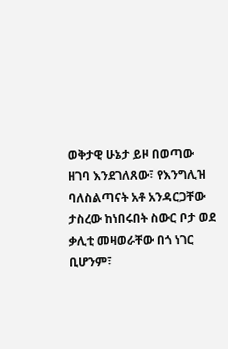ወቅታዊ ሁኔታ ይዞ በወጣው ዘገባ እንደገለጸው፣ የእንግሊዝ ባለስልጣናት አቶ አንዳርጋቸው ታስረው ከነበሩበት ስውር ቦታ ወደ ቃሊቲ መዛወራቸው በጎ ነገር ቢሆንም፣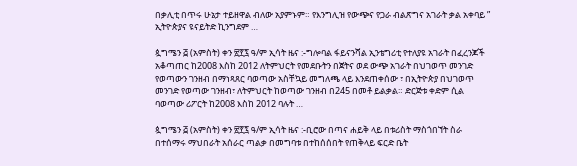በቃሊቲ በጥሩ ሁኔታ ተይዘዋል ብለው አያምኑም። የእንግሊዝ የውጭና የጋራ ብልጽግና አገራት ቃል አቀባይ ” ኢትዮጵያና ዩናይትድ ኪንግደም …

ጷግሜን ፭ (አምስት) ቀን ፳፻፯ ዓ/ም ኢሳት ዜና :-ግሎባል ፋይናንሻል ኢንቴግሪቲ የተለያዩ አገራት በፈረንጆች አቆጣጠር ከ2008 እስከ 2012 ለትምህርት የመደቡትን በጀትና ወደ ውጭ አገራት በህገወጥ መንገድ የወጣውን ገንዘብ በማነጻጸር ባወጣው አስቸኳይ መግለጫ ላይ እንደጠቀሰው ፣ በኢትዮጵያ በህገወጥ መንገድ የወጣው ገንዘብ፣ ለትምህርት ከወጣው ገንዘብ በ245 በመቶ ይልቃል። ድርጅቱ ቀድም ሲል ባወጣው ሪፖርት ከ2008 እስከ 2012 ባሉት …

ጷግሜን ፭ (አምስት) ቀን ፳፻፯ ዓ/ም ኢሳት ዜና :-ቢሮው በጣና ሐይቅ ላይ በቱሪስት ማስጎበኘት ስራ በተሰማሩ ማህበራት አሰራር ጣልቃ በመግባቱ በተከሰሰበት የጠቅላይ ፍርድ ቤት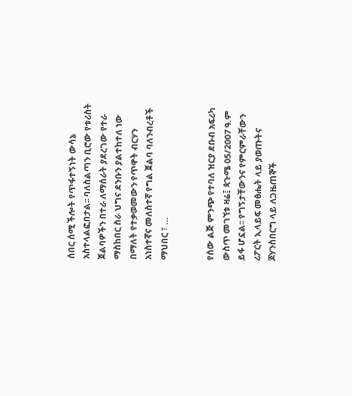ሰበር ሰሚ ችሎት የጥፋተኝነት ውሳኔ አስተላልፎበታል፡፡ ባለስልጣን ቢሮው የቱሪስት ጀልባዎችን በተራ ለማሰራት ያደረገው የተራ ማስከበር ስራ ህግና ደንቡን ያልተከተለ ነው በማለት የተቃወመውን የጥዋት ብርሃን አነስተኛና መለስተኛ የግል ጀልባ ባለንብረቶች ማህበር ፣ …


የሰው ልጅ ምንጭ የተባለ ዝርያ ደቡብ አፍሪካ ውስጥ መገኘቱ ዛሬ፤ ጳጉሜ 05/2007 ዓ.ም ይፋ ሆኗል፡፡ የግኝታቸውንና የምርምራቸውን ሪፖርት ኢላይፍ መፅሔት ላይ ያወጡትና ጆሃንስበርግ ላይ ለጋዜጠኞች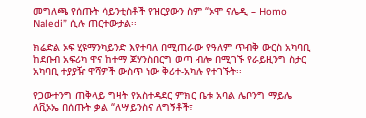መግለጫ የሰጡት ሳይንቲስቶች የዝርያውን ስም “ኦሞ ናሌዲ – Homo Naledi” ሲሉ ጠርተውታል፡፡

ክሬድል ኦፍ ሂዩማንካይንድ እየተባለ በሚጠራው የዓለም ጥብቅ ውርስ አካባቢ ከደቡብ አፍሪካ ዋና ከተማ ጆሃንስበርግ ወጣ ብሎ በሚገኙ የራይዚንግ ስታር አካባቢ ተያያዥ ዋሻዎች ውስጥ ነው ቅሪተ-አካሉ የተገኙት፡፡

የጋውተንግ ጠቅላይ ግዛት የአስተዳደር ምክር ቤቱ አባል ሌቦንግ ማይሌ ለቪኦኤ በሰጡት ቃል “ለሣይንስና ለግኝቶች፣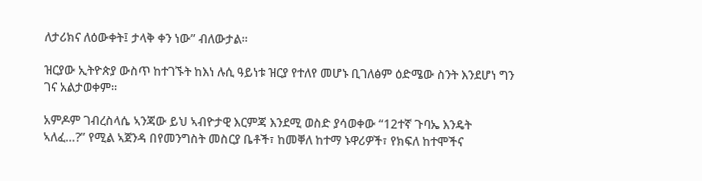ለታሪክና ለዕውቀት፤ ታላቅ ቀን ነው” ብለውታል፡፡

ዝርያው ኢትዮጵያ ውስጥ ከተገኙት ከእነ ሉሲ ዓይነቱ ዝርያ የተለየ መሆኑ ቢገለፅም ዕድሜው ስንት እንደሆነ ግን ገና አልታወቀም፡፡

አምዶም ገብረስላሴ ኣንጃው ይህ ኣብዮታዊ እርምጃ እንደሚ ወስድ ያሳወቀው “12ተኛ ጉባኤ እንዴት ኣለፈ…?” የሚል ኣጀንዳ በየመንግስት መስርያ ቤቶች፣ ከመቐለ ከተማ ኑዋሪዎች፣ የክፍለ ከተሞችና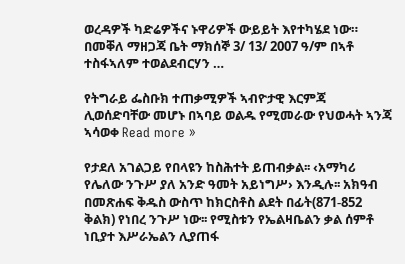ወረዳዎች ካድሬዎችና ኑዋሪዎች ውይይት እየተካሄደ ነው። በመቐለ ማዘጋጃ ቤት ማክሰኞ 3/ 13/ 2007 ዓ/ም በኣቶ ተስፋኣለም ተወልደብርሃን …

የትግራይ ፌስቡክ ተጠቃሚዎች ኣብዮታዊ እርምጃ ሊወሰድባቸው መሆኑ በኣባይ ወልዱ የሚመራው የህወሓት ኣንጃ ኣሳወቀ Read more »

የታደለ አገልጋይ የበላዩን ከስሕተት ይጠብቃል፡፡ ‹አማካሪ የሌለው ንጉሥ ያለ አንድ ዓመት አይነግሥ› እንዲሉ፡፡ አክዓብ በመጽሐፍ ቅዱስ ውስጥ ከክርስቶስ ልደት በፊት(871-852 ቅልክ) የነበረ ንጉሥ ነው፡፡ የሚስቱን የኤልዛቤልን ቃል ሰምቶ ነቢያተ እሥራኤልን ሊያጠፋ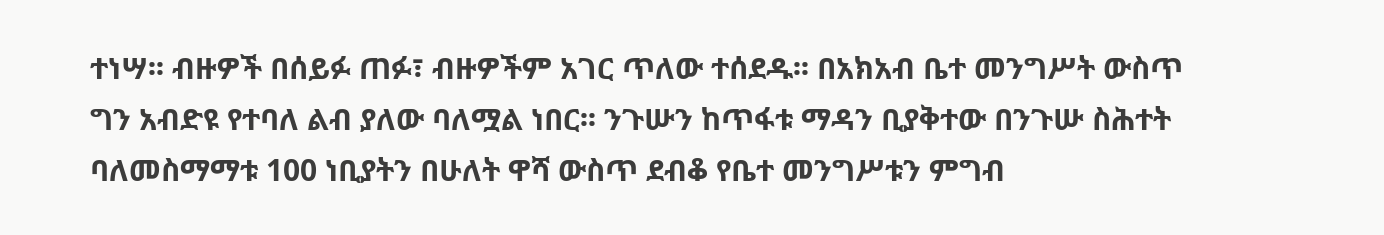ተነሣ፡፡ ብዙዎች በሰይፉ ጠፉ፣ ብዙዎችም አገር ጥለው ተሰደዱ፡፡ በአክአብ ቤተ መንግሥት ውስጥ ግን አብድዩ የተባለ ልብ ያለው ባለሟል ነበር፡፡ ንጉሡን ከጥፋቱ ማዳን ቢያቅተው በንጉሡ ስሕተት ባለመስማማቱ 100 ነቢያትን በሁለት ዋሻ ውስጥ ደብቆ የቤተ መንግሥቱን ምግብ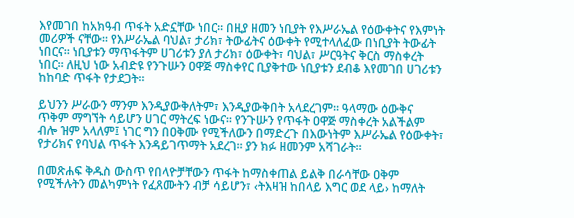እየመገበ ከአክዓብ ጥፋት አድኗቸው ነበር፡፡ በዚያ ዘመን ነቢያት የእሥራኤል የዕውቀትና የእምነት መሪዎች ናቸው፡፡ የእሥራኤል ባህል፣ ታሪክ፣ ትውፊትና ዕውቀት የሚተላለፈው በነቢያት ትውፊት ነበርና፡፡ ነቢያቱን ማጥፋትም ሀገሪቱን ያለ ታሪክ፣ ዕውቀት፣ ባህል፣ ሥርዓትና ቅርስ ማስቀረት ነበር፡፡ ለዚህ ነው አብድዩ የንጉሡን ዐዋጅ ማስቀየር ቢያቅተው ነቢያቱን ደብቆ እየመገበ ሀገሪቱን ከከባድ ጥፋት የታደጋት፡፡

ይህንን ሥራውን ማንም እንዲያውቅለትም፣ እንዲያውቅበት አላደረገም፡፡ ዓላማው ዕውቅና ጥቅም ማግኘት ሳይሆን ሀገር ማትረፍ ነውና፡፡ የንጉሡን የጥፋት ዐዋጅ ማስቀረት አልችልም ብሎ ዝም አላለም፤ ነገር ግን በዐቅሙ የሚችለውን በማድረጉ በእውነትም እሥራኤል የዕውቀት፣ የታሪክና የባህል ጥፋት እንዳይገጥማት አደረገ፡፡ ያን ክፉ ዘመንም አሻገራት፡፡

በመጽሐፍ ቅዱስ ውስጥ የበላዮቻቸውን ጥፋት ከማስቀጠል ይልቅ በራሳቸው ዐቅም የሚችሉትን መልካምነት የፈጸሙትን ብቻ ሳይሆን፣ ‹ትእዛዝ ከበላይ እግር ወደ ላይ› ከማለት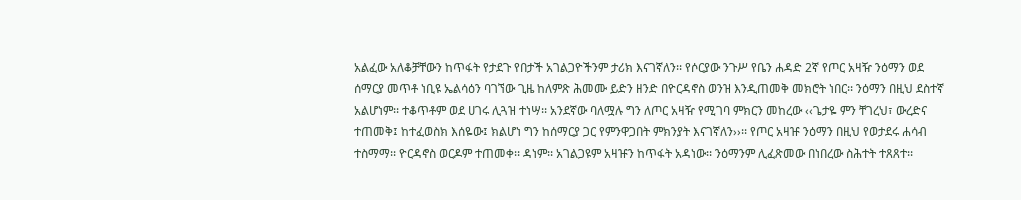አልፈው አለቆቻቸውን ከጥፋት የታደጉ የበታች አገልጋዮችንም ታሪክ እናገኛለን፡፡ የሶርያው ንጉሥ የቤን ሐዳድ 2ኛ የጦር አዛዥ ንዕማን ወደ ሰማርያ መጥቶ ነቢዩ ኤልሳዕን ባገኘው ጊዜ ከለምጽ ሕመሙ ይድን ዘንድ በዮርዳኖስ ወንዝ እንዲጠመቅ መክሮት ነበር፡፡ ንዕማን በዚህ ደስተኛ አልሆነም፡፡ ተቆጥቶም ወደ ሀገሩ ሊጓዝ ተነሣ፡፡ አንደኛው ባለሟሉ ግን ለጦር አዛዥ የሚገባ ምክርን መከረው ‹‹ጌታዬ ምን ቸገረህ፣ ውረድና ተጠመቅ፤ ከተፈወስክ እሰዬው፤ ክልሆነ ግን ከሰማርያ ጋር የምንዋጋበት ምክንያት እናገኛለን››፡፡ የጦር አዛዡ ንዕማን በዚህ የወታደሩ ሐሳብ ተስማማ፡፡ ዮርዳኖስ ወርዶም ተጠመቀ፡፡ ዳነም፡፡ አገልጋዩም አዛዡን ከጥፋት አዳነው፡፡ ንዕማንም ሊፈጽመው በነበረው ስሕተት ተጸጸተ፡፡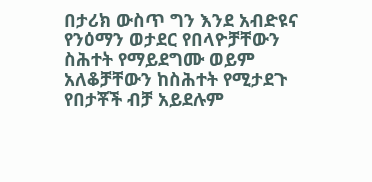በታሪክ ውስጥ ግን እንደ አብድዩና የንዕማን ወታደር የበላዮቻቸውን ስሕተት የማይደግሙ ወይም አለቆቻቸውን ከስሕተት የሚታደጉ የበታቾች ብቻ አይደሉም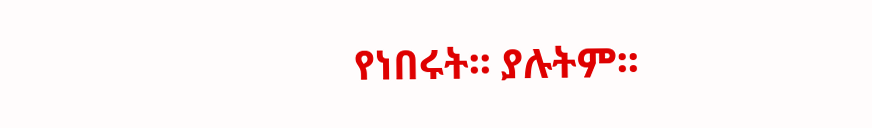የነበሩት፡፡ ያሉትም፡፡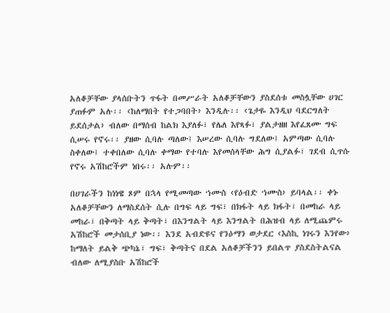አለቆቻቸው ያላሰቡትን ጥፋት በመሥራት አለቆቻቸውን ያስደሰቱ መስሏቸው ሀገር ያጠፉም አሉ፡፡ ‹ከለማበት የተጋባበት› እንዲሉ፡፡ ‹ጌታዬ እንዲህ ባደርግለት ይደሰታል› ብለው በማሰብ ከልክ እያለፉ፣ የሌለ እየጻፉ፣ ያልታዘዘ እየፈጸሙ ግፍ ሲሠሩ የኖሩ፡፡ ያዘው ሲባሉ ጣለው፤ እሠረው ሲባሉ ግደለው፤ አምጣው ሲባሉ ስቀለው፤ ተቀበለው ሲባሉ ቀማው የተባሉ እየመሰላቸው ሕግ ሲያልፉ፣ ገደብ ሲጥሱ የኖሩ አሽከሮችም ነበሩ፡፡ አሉም፡፡

በሀገራችን ከነነዌ ጾም በኋላ የሚመጣው ኀሙስ ‹የዕብድ ኀሙስ› ይባላል፡፡ ቀኑ አለቆቻቸውን ለማስደሰት ሲሉ በግፍ ላይ ግፍ፣ በክፋት ላይ ክፋት፣ በመከራ ላይ መከራ፣ በቅጣት ላይ ቅጣት፣ በእንግልት ላይ እንግልት በሕዝብ ላይ ለሚጨምሩ አሽከሮች መታሰቢያ ነው፡፡ እንደ አብድዩና የንዕማን ወታደር ‹እስኪ ነገሩን እንየው› ከማለት ይልቅ ጭካኔ፣ ግፍ፣ ቅጣትና በደል አለቆቻችንን ይበልጥ ያስደስትልናል ብለው ለሚያስቡ አሽከሮች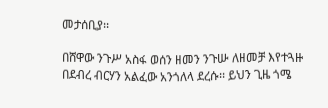መታሰቢያ፡፡

በሸዋው ንጉሥ አስፋ ወሰን ዘመን ንጉሡ ለዘመቻ እየተጓዙ በደብረ ብርሃን አልፈው አንጎለላ ደረሱ፡፡ ይህን ጊዜ ጎሜ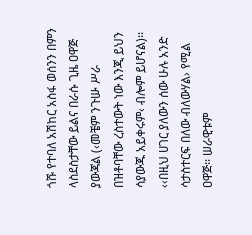ጎሹ የተባለ አሽከር አስፋ ወሰንን በምን ላስደስታቸው ይልና በራሱ ጊዜ ዐዋጅ ያውጃል (‹መቼም ንጉሡ ሥራ በዝቶባቸው ረስተውት ነው እንጂ ይህን ሳያውጁ አይቀሩም‹ ብሎም ይሆናል)፡፡ ‹‹በዚህ ሀገር ያለውን ሰው ሁሉ አንድ ሳታስተርፍ በለው ብለውሃል› የሚል ዐዋጅ፡፡ ሠራዊቱም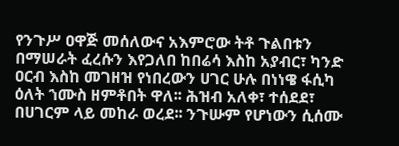የንጉሥ ዐዋጅ መሰለውና አእምሮው ትቶ ጉልበቱን በማሠራት ፈረሱን እየጋለበ ከበሬሳ እስከ አያብር፣ ካንድ ዐርብ እስከ መገዘዝ የነበረውን ሀገር ሁሉ በነነዌ ፋሲካ ዕለት ኀሙስ ዘምቶበት ዋለ፡፡ ሕዝብ አለቀ፣ ተሰደደ፣ በሀገርም ላይ መከራ ወረደ፡፡ ንጉሡም የሆነውን ሲሰሙ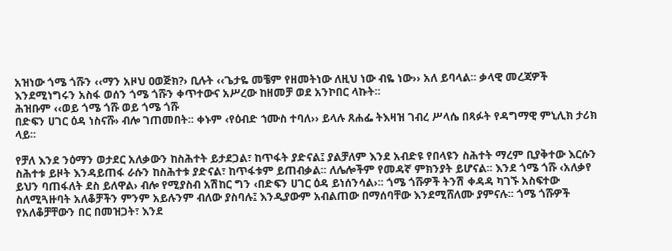አዝነው ጎሜ ጎሹን ‹‹ማን አዞህ ዐወጅክ?› ቢሉት ‹‹ጌታዬ መቼም የዘመትነው ለዚህ ነው ብዬ ነው›› አለ ይባላል፡፡ ቃላዊ መረጃዎች እንደሚነግሩን አስፋ ወሰን ጎሜ ጎሹን ቀጥተውና አሥረው ከዘመቻ ወደ አንኮበር ላኩት፡፡
ሕዝቡም ‹‹ወይ ጎሜ ጎሹ ወይ ጎሜ ጎሹ
በድፍን ሀገር ዕዳ ነስናሹ› ብሎ ገጠመበት፡፡ ቀኑም ‹የዕብድ ኀሙስ ተባለ›› ይላሉ ጸሐፌ ትእዛዝ ገብረ ሥላሴ በጻፉት የዳግማዊ ምኒሊክ ታሪክ ላይ፡፡

የቻለ እንደ ንዕማን ወታደር አለቃውን ከስሕተት ይታደጋል፣ ከጥፋት ያድናል፤ ያልቻለም እንደ አብድዩ የበላዩን ስሕተት ማረም ቢያቅተው እርሱን ስሕተቱ ይዞት እንዳይጠፋ ራሱን ከስሕተቱ ያድናል፣ ከጥፋቱም ይጠብቃል፡፡ ለሌሎችም የመዳኛ ምክንያት ይሆናል፡፡ እንደ ጎሜ ጎሹ ‹አለቃየ ይህን ባጠፋለት ደስ ይለዋል› ብሎ የሚያስብ አሽከር ግን ‹በድፍን ሀገር ዕዳ ይነሰንሳል›፡፡ ጎሜ ጎሹዎች ትንሽ ቀዳዳ ካገኙ አስፍተው ስለሚጓዙባት አለቆቻችን ምንም አይሉንም ብለው ያስባሉ፤ እንዲያውም አብልጠው በማሰባቸው እንደሚሸለሙ ያምናሉ፡፡ ጎሜ ጎሹዎች የአለቆቻቸውን በር በመዝጋት፣ እንደ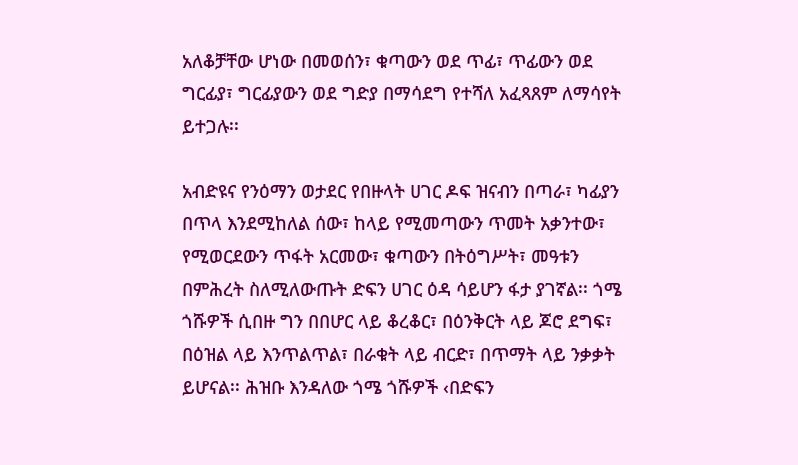አለቆቻቸው ሆነው በመወሰን፣ ቁጣውን ወደ ጥፊ፣ ጥፊውን ወደ ግርፊያ፣ ግርፊያውን ወደ ግድያ በማሳደግ የተሻለ አፈጻጸም ለማሳየት ይተጋሉ፡፡

አብድዩና የንዕማን ወታደር የበዙላት ሀገር ዶፍ ዝናብን በጣራ፣ ካፊያን በጥላ እንደሚከለል ሰው፣ ከላይ የሚመጣውን ጥመት አቃንተው፣ የሚወርደውን ጥፋት አርመው፣ ቁጣውን በትዕግሥት፣ መዓቱን በምሕረት ስለሚለውጡት ድፍን ሀገር ዕዳ ሳይሆን ፋታ ያገኛል፡፡ ጎሜ ጎሹዎች ሲበዙ ግን በበሆር ላይ ቆረቆር፣ በዕንቅርት ላይ ጆሮ ደግፍ፣ በዕዝል ላይ እንጥልጥል፣ በራቁት ላይ ብርድ፣ በጥማት ላይ ንቃቃት ይሆናል፡፡ ሕዝቡ እንዳለው ጎሜ ጎሹዎች ‹በድፍን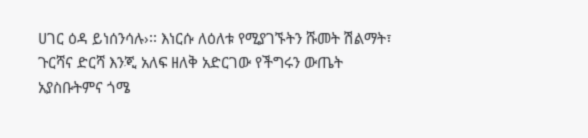ሀገር ዕዳ ይነሰንሳሉ›፡፡ እነርሱ ለዕለቱ የሚያገኙትን ሹመት ሽልማት፣ ጉርሻና ድርሻ እንጂ አለፍ ዘለቅ አድርገው የችግሩን ውጤት አያስቡትምና ጎሜ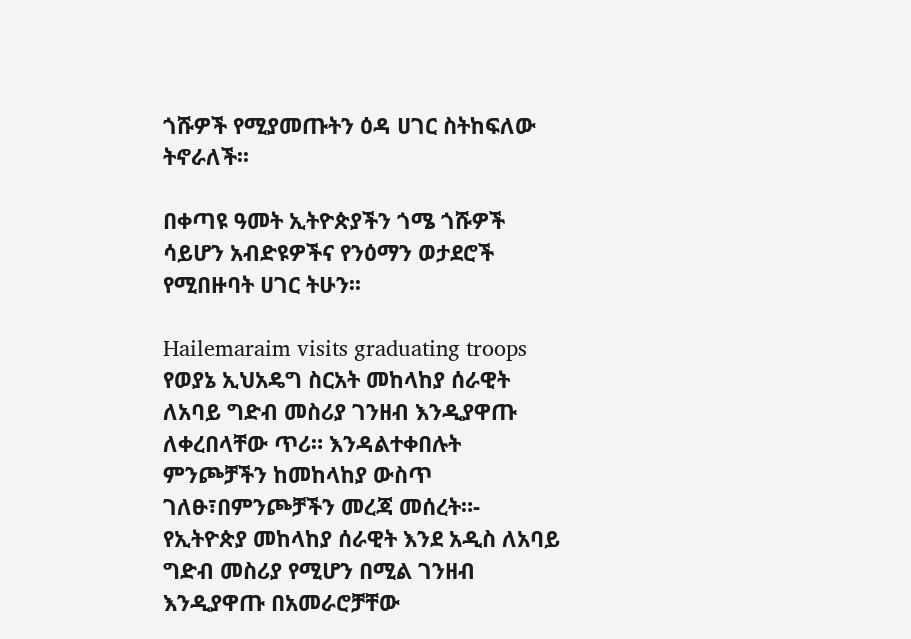ጎሹዎች የሚያመጡትን ዕዳ ሀገር ስትከፍለው ትኖራለች፡፡

በቀጣዩ ዓመት ኢትዮጵያችን ጎሜ ጎሹዎች ሳይሆን አብድዩዎችና የንዕማን ወታደሮች የሚበዙባት ሀገር ትሁን፡፡

Hailemaraim visits graduating troops
የወያኔ ኢህአዴግ ስርአት መከላከያ ሰራዊት ለአባይ ግድብ መስሪያ ገንዘብ እንዲያዋጡ ለቀረበላቸው ጥሪ። እንዳልተቀበሉት ምንጮቻችን ከመከላከያ ውስጥ ገለፁ፣በምንጮቻችን መረጃ መሰረት።- የኢትዮጵያ መከላከያ ሰራዊት እንደ አዲስ ለአባይ ግድብ መስሪያ የሚሆን በሚል ገንዘብ እንዲያዋጡ በአመራሮቻቸው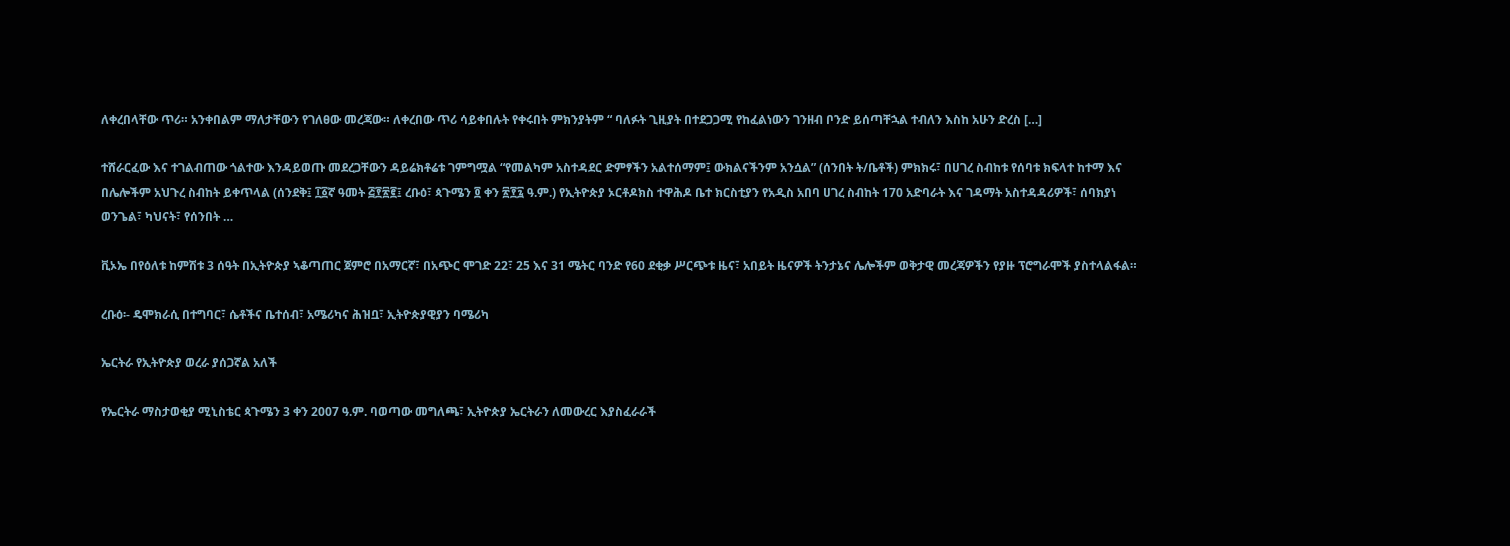ለቀረበላቸው ጥሪ። አንቀበልም ማለታቸውን የገለፀው መረጃው። ለቀረበው ጥሪ ሳይቀበሉት የቀሩበት ምክንያትም “ ባለፉት ጊዚያት በተደጋጋሚ የከፈልነውን ገንዘብ ቦንድ ይሰጣቸኋል ተብለን እስከ አሁን ድረስ […]

ተሸራርፈው እና ተገልብጠው ጎልተው እንዳይወጡ መደረጋቸውን ዳይሬክቶሬቱ ገምግሟል “የመልካም አስተዳደር ድምፃችን አልተሰማም፤ ውክልናችንም አንሷል” (ሰንበት ት/ቤቶች) ምክክሩ፣ በሀገረ ስብከቱ የሰባቱ ክፍላተ ከተማ እና በሌሎችም አህጉረ ስብከት ይቀጥላል (ሰንደቅ፤ ፲፩ኛ ዓመት ፭፻፳፪፤ ረቡዕ፣ ጳጉሜን ፬ ቀን ፳፻፯ ዓ.ም.) የኢትዮጵያ ኦርቶዶክስ ተዋሕዶ ቤተ ክርስቲያን የአዲስ አበባ ሀገረ ስብከት 170 አድባራት እና ገዳማት አስተዳዳሪዎች፣ ሰባክያነ ወንጌል፣ ካህናት፣ የሰንበት …

ቪኦኤ በየዕለቱ ከምሽቱ 3 ሰዓት በኢትዮጵያ ኣቆጣጠር ጀምሮ በአማርኛ፣ በአጭር ሞገድ 22፣ 25 እና 31 ሜትር ባንድ የ60 ደቂቃ ሥርጭቱ ዜና፣ አበይት ዜናዎች ትንታኔና ሌሎችም ወቅታዊ መረጃዎችን የያዙ ፕሮግራሞች ያስተላልፋል።

ረቡዕ፡- ዴሞክራሲ በተግባር፣ ሴቶችና ቤተሰብ፣ አሜሪካና ሕዝቧ፣ ኢትዮጵያዊያን ባሜሪካ

ኤርትራ የኢትዮጵያ ወረራ ያሰጋኛል አለች

የኤርትራ ማስታወቂያ ሚኒስቴር ጳጉሜን 3 ቀን 2007 ዓ.ም. ባወጣው መግለጫ፣ ኢትዮጵያ ኤርትራን ለመውረር እያስፈራራች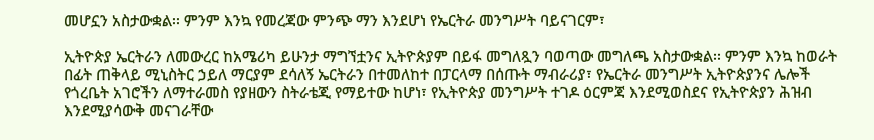መሆኗን አስታውቋል፡፡ ምንም እንኳ የመረጃው ምንጭ ማን እንደሆነ የኤርትራ መንግሥት ባይናገርም፣

ኢትዮጵያ ኤርትራን ለመውረር ከአሜሪካ ይሁንታ ማግኘቷንና ኢትዮጵያም በይፋ መግለጿን ባወጣው መግለጫ አስታውቋል፡፡ ምንም እንኳ ከወራት በፊት ጠቅላይ ሚኒስትር ኃይለ ማርያም ደሳለኝ ኤርትራን በተመለከተ በፓርላማ በሰጡት ማብራሪያ፣ የኤርትራ መንግሥት ኢትዮጵያንና ሌሎች የጎረቤት አገሮችን ለማተራመስ የያዘውን ስትራቴጂ የማይተው ከሆነ፣ የኢትዮጵያ መንግሥት ተገዶ ዕርምጃ እንደሚወስደና የኢትዮጵያን ሕዝብ እንደሚያሳውቅ መናገራቸው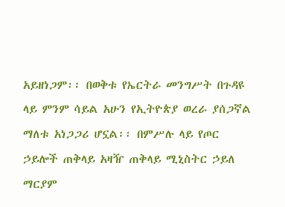አይዘነጋም፡፡ በወቅቱ የኤርትራ መንግሥት በጉዳዩ ላይ ምንም ሳይል አሁን የኢትዮጵያ ወረራ ያሰጋኛል ማለቱ አነጋጋሪ ሆኗል፡፡ በምሥሉ ላይ የጦር ኃይሎች ጠቅላይ አዛዥ ጠቅላይ ሚኒስትር ኃይለ ማርያም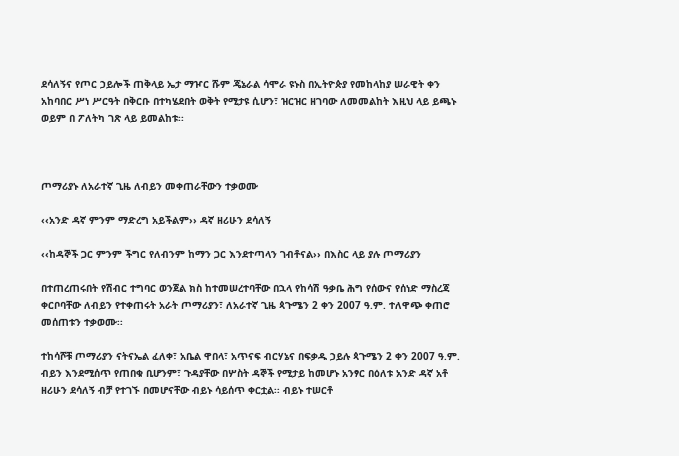ደሳለኝና የጦር ኃይሎች ጠቅላይ ኤታ ማዦር ሹም ጄኔራል ሳሞራ ዩኑስ በኢትዮጵያ የመከላከያ ሠራዊት ቀን አከባበር ሥነ ሥርዓት በቅርቡ በተካሄደበት ወቅት የሚታዩ ሲሆን፣ ዝርዝር ዘገባው ለመመልከት እዚህ ላይ ይጫኑ ወይም በ ፖለትካ ገጽ ላይ ይመልከቱ፡፡



ጦማሪያኑ ለአራተኛ ጊዜ ለብይን መቀጠራቸውን ተቃወሙ

‹‹አንድ ዳኛ ምንም ማድረግ አይችልም›› ዳኛ ዘሪሁን ደሳለኝ

‹‹ከዳኞች ጋር ምንም ችግር የለብንም ከማን ጋር እንደተጣላን ገብቶናል›› በእስር ላይ ያሉ ጦማሪያን

በተጠረጠሩበት የሽብር ተግባር ወንጀል ክስ ከተመሠረተባቸው በኋላ የከሳሽ ዓቃቤ ሕግ የሰውና የሰነድ ማስረጃ ቀርቦባቸው ለብይን የተቀጠሩት አራት ጦማሪያን፣ ለአራተኛ ጊዜ ጳጉሜን 2 ቀን 2007 ዓ.ም. ተለዋጭ ቀጠሮ መሰጠቱን ተቃወሙ፡፡

ተከሳሾቹ ጦማሪያን ናትናኤል ፈለቀ፣ አቤል ዋበላ፣ አጥናፍ ብርሃኔና በፍቃዱ ኃይሉ ጳጉሜን 2 ቀን 2007 ዓ.ም. ብይን እንደሚሰጥ የጠበቁ ቢሆንም፣ ጉዳያቸው በሦስት ዳኞች የሚታይ ከመሆኑ አንፃር በዕለቱ አንድ ዳኛ አቶ ዘሪሁን ደሳለኝ ብቻ የተገኙ በመሆናቸው ብይኑ ሳይሰጥ ቀርቷል፡፡ ብይኑ ተሠርቶ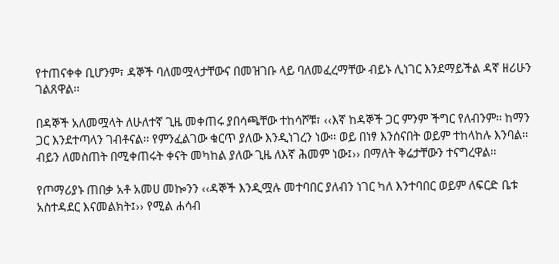የተጠናቀቀ ቢሆንም፣ ዳኞች ባለመሟላታቸውና በመዝገቡ ላይ ባለመፈረማቸው ብይኑ ሊነገር እንደማይችል ዳኛ ዘሪሁን ገልጸዋል፡፡

በዳኞች አለመሟላት ለሁለተኛ ጊዜ መቀጠሩ ያበሳጫቸው ተከሳሾቹ፣ ‹‹እኛ ከዳኞች ጋር ምንም ችግር የለብንም፡፡ ከማን ጋር እንደተጣላን ገብቶናል፡፡ የምንፈልገው ቁርጥ ያለው እንዲነገረን ነው፡፡ ወይ በነፃ እንሰናበት ወይም ተከላከሉ እንባል፡፡ ብይን ለመስጠት በሚቀጠሩት ቀናት መካከል ያለው ጊዜ ለእኛ ሕመም ነው፤›› በማለት ቅሬታቸውን ተናግረዋል፡፡

የጦማሪያኑ ጠበቃ አቶ አመሀ መኰንን ‹‹ዳኞች እንዲሟሉ መተባበር ያለብን ነገር ካለ እንተባበር ወይም ለፍርድ ቤቱ አስተዳደር እናመልክት፤›› የሚል ሐሳብ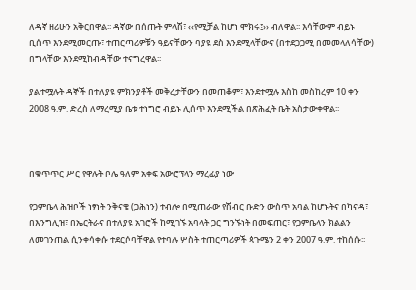ለዳኛ ዘሪሁን አቅርበዋል፡፡ ዳኛው በሰጡት ምላሽ፣ ‹‹የሚቻል ከሆነ ሞክሩ፤›› ብለዋል፡፡ እሳቸውም ብይኑ ቢሰጥ እንደሚመርጡ፣ ተጠርጣሪዎቹን ዓይናቸውን ባያዩ ደስ እንደሚላቸውና (በተደጋጋሚ በመመላለሳቸው) በግላቸው እንደሚከብዳቸው ተናግረዋል፡፡

ያልተሟሉት ዳኞች በተለያዩ ምክንያቶች መቅረታቸውን በመጠቆም፣ እንደተሟሉ እስከ መስከረም 10 ቀን 2008 ዓ.ም. ድረስ ለማረሚያ ቤቱ ተነግሮ ብይኑ ሊሰጥ እንደሚችል በጽሕፈት ቤት አስታውቀዋል፡፡



በቁጥጥር ሥር የዋሉት ቦሌ ዓለም አቀፍ አውሮፕላን ማረፊያ ነው

የጋምቤላ ሕዝቦች ነፃነት ንቅናቄ (ጋሕነን) ተብሎ በሚጠራው የሽብር ቡድን ውስጥ አባል ከሆኑትና በካናዳ፣ በእንግሊዝ፣ በኤርትራና በተለያዩ አገሮች ከሚገኙ አባላት ጋር ግንኙነት በመፍጠር፣ የጋምቤላን ክልልን ለመገንጠል ሲንቀሳቀሱ ተደርሶባቸዋል የተባሉ ሦስት ተጠርጣሪዎች ጳጉሜን 2 ቀን 2007 ዓ.ም. ተከሰሱ፡፡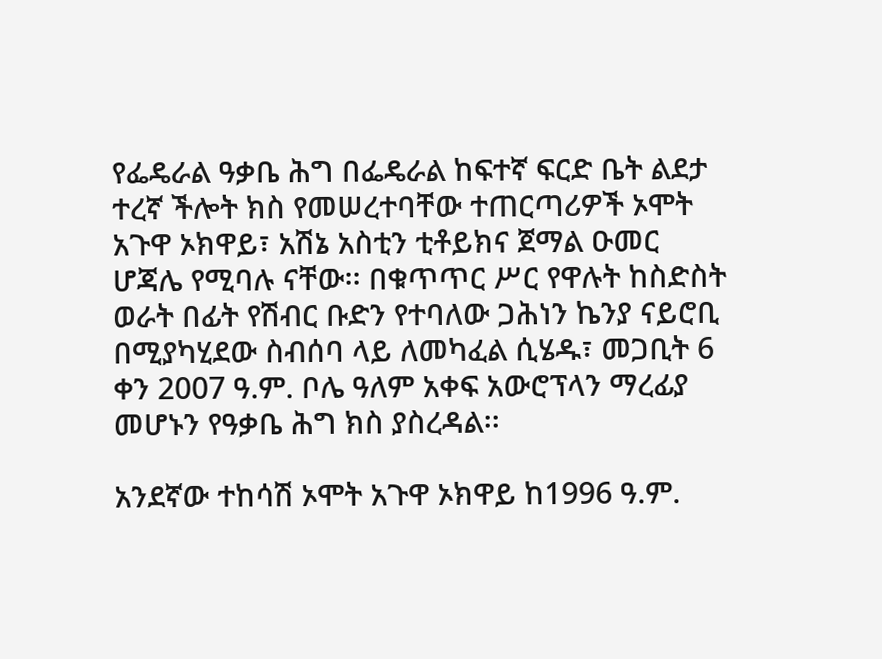የፌዴራል ዓቃቤ ሕግ በፌዴራል ከፍተኛ ፍርድ ቤት ልደታ ተረኛ ችሎት ክስ የመሠረተባቸው ተጠርጣሪዎች ኦሞት አጉዋ ኦክዋይ፣ አሽኔ አስቲን ቲቶይክና ጀማል ዑመር ሆጃሌ የሚባሉ ናቸው፡፡ በቁጥጥር ሥር የዋሉት ከስድስት ወራት በፊት የሽብር ቡድን የተባለው ጋሕነን ኬንያ ናይሮቢ በሚያካሂደው ስብሰባ ላይ ለመካፈል ሲሄዱ፣ መጋቢት 6 ቀን 2007 ዓ.ም. ቦሌ ዓለም አቀፍ አውሮፕላን ማረፊያ መሆኑን የዓቃቤ ሕግ ክስ ያስረዳል፡፡

አንደኛው ተከሳሽ ኦሞት አጉዋ ኦክዋይ ከ1996 ዓ.ም.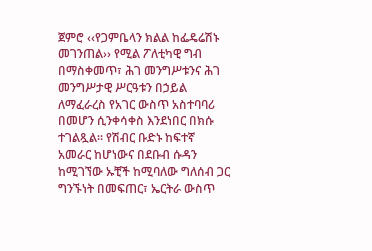ጀምሮ ‹‹የጋምቤላን ክልል ከፌዴሬሽኑ መገንጠል›› የሚል ፖለቲካዊ ግብ በማስቀመጥ፣ ሕገ መንግሥቱንና ሕገ መንግሥታዊ ሥርዓቱን በኃይል ለማፈራረስ የአገር ውስጥ አስተባባሪ በመሆን ሲንቀሳቀስ እንደነበር በክሱ ተገልጿል፡፡ የሽብር ቡድኑ ከፍተኛ አመራር ከሆነውና በደቡብ ሱዳን ከሚገኘው ኡቺች ከሚባለው ግለሰብ ጋር ግንኙነት በመፍጠር፣ ኤርትራ ውስጥ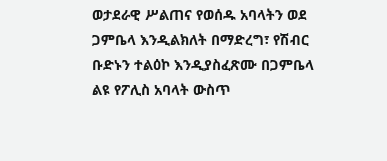ወታደራዊ ሥልጠና የወሰዱ አባላትን ወደ ጋምቤላ እንዲልክለት በማድረግ፣ የሽብር ቡድኑን ተልዕኮ እንዲያስፈጽሙ በጋምቤላ ልዩ የፖሊስ አባላት ውስጥ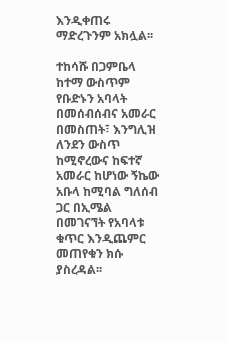እንዲቀጠሩ ማድረጉንም አክሏል፡፡

ተከሳሹ በጋምቤላ ከተማ ውስጥም የቡድኑን አባላት በመሰብሰብና አመራር በመስጠት፣ እንግሊዝ ለንደን ውስጥ ከሚኖረውና ከፍተኛ አመራር ከሆነው ኝኬው አቡላ ከሚባል ግለሰብ ጋር በኢሜል በመገናኘት የአባላቱ ቁጥር እንዲጨምር መጠየቁን ክሱ ያስረዳል፡፡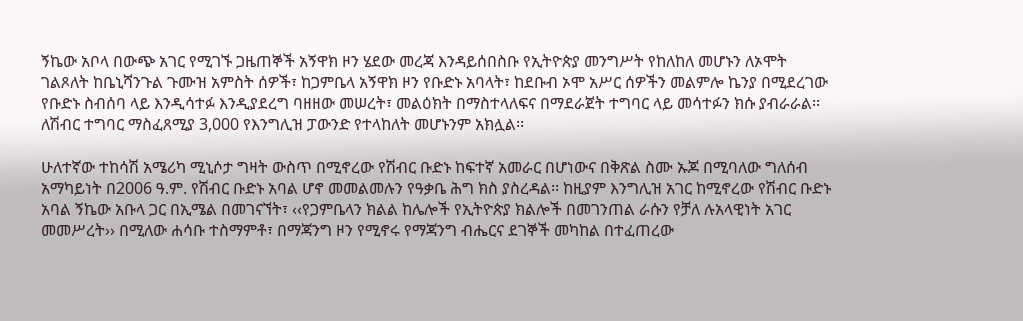ኝኬው አቦላ በውጭ አገር የሚገኙ ጋዜጠኞች አኝዋክ ዞን ሄደው መረጃ እንዳይሰበስቡ የኢትዮጵያ መንግሥት የከለከለ መሆኑን ለኦሞት ገልጾለት ከቤኒሻንጉል ጉሙዝ አምስት ሰዎች፣ ከጋምቤላ አኝዋክ ዞን የቡድኑ አባላት፣ ከደቡብ ኦሞ አሥር ሰዎችን መልምሎ ኬንያ በሚደረገው የቡድኑ ስብሰባ ላይ እንዲሳተፉ እንዲያደረግ ባዘዘው መሠረት፣ መልዕክት በማስተላለፍና በማደራጀት ተግባር ላይ መሳተፉን ክሱ ያብራራል፡፡ ለሽብር ተግባር ማስፈጸሚያ 3,000 የእንግሊዝ ፓውንድ የተላከለት መሆኑንም አክሏል፡፡

ሁለተኛው ተከሳሽ አሜሪካ ሚኒሶታ ግዛት ውስጥ በሚኖረው የሽብር ቡድኑ ከፍተኛ አመራር በሆነውና በቅጽል ስሙ ኡጆ በሚባለው ግለሰብ አማካይነት በ2006 ዓ.ም. የሽብር ቡድኑ አባል ሆኖ መመልመሉን የዓቃቤ ሕግ ክስ ያስረዳል፡፡ ከዚያም እንግሊዝ አገር ከሚኖረው የሽብር ቡድኑ አባል ኝኬው አቡላ ጋር በኢሜል በመገናኘት፣ ‹‹የጋምቤላን ክልል ከሌሎች የኢትዮጵያ ክልሎች በመገንጠል ራሱን የቻለ ሉአላዊነት አገር መመሥረት›› በሚለው ሐሳቡ ተስማምቶ፣ በማጃንግ ዞን የሚኖሩ የማጃንግ ብሔርና ደገኞች መካከል በተፈጠረው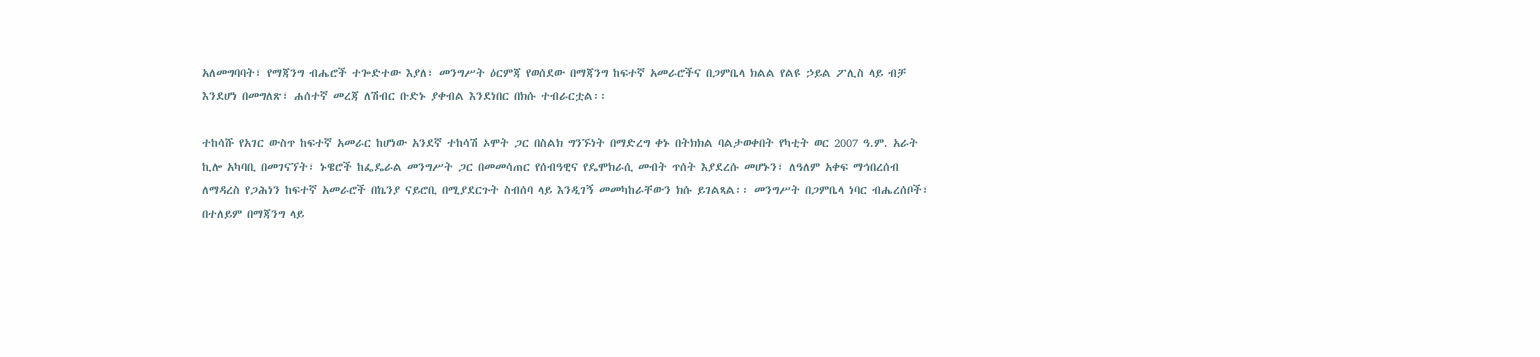አለመግባባት፣ የማጃንግ ብሔሮች ተጐድተው እያለ፣ መንግሥት ዕርምጃ የወሰደው በማጃንግ ከፍተኛ አመራሮችና በጋምቤላ ክልል የልዩ ኃይል ፖሊስ ላይ ብቻ እንደሆነ በመግለጽ፣ ሐሰተኛ መረጃ ለሽብር ቡድኑ ያቀብል እንደነበር በክሱ ተብራርቷል፡፡

ተከሳሹ የአገር ውስጥ ከፍተኛ አመራር ከሆነው አንደኛ ተከሳሽ ኦሞት ጋር በስልክ ግንኙነት በማድረግ ቀኑ በትክክል ባልታወቀበት የካቲት ወር 2007 ዓ.ም. አራት ኪሎ አካባቢ በመገናኘት፣ ኑዌሮች ከፌዴራል መንግሥት ጋር በመመሳጠር የሰብዓዊና የዴሞክራሲ መብት ጥሰት እያደረሱ መሆኑን፣ ለዓለም አቀፍ ማኅበረሰብ ለማዳረስ የጋሕነን ከፍተኛ አመራሮች በኬንያ ናይሮቢ በሚያደርጉት ስብሰባ ላይ እንዲገኝ መመካከራቸውን ክሱ ይገልጻል፡፡ መንግሥት በጋምቤላ ነባር ብሔረሰቦች፣ በተለይም በማጃንግ ላይ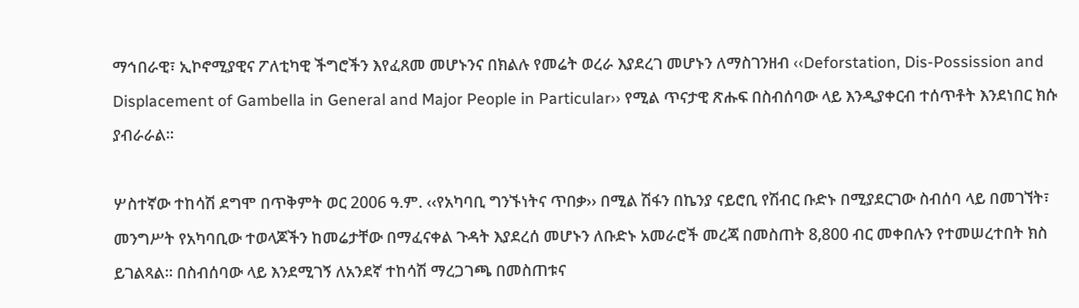ማኅበራዊ፣ ኢኮኖሚያዊና ፖለቲካዊ ችግሮችን እየፈጸመ መሆኑንና በክልሉ የመሬት ወረራ እያደረገ መሆኑን ለማስገንዘብ ‹‹Deforstation, Dis-Possission and Displacement of Gambella in General and Major People in Particular›› የሚል ጥናታዊ ጽሑፍ በስብሰባው ላይ እንዲያቀርብ ተሰጥቶት እንደነበር ክሱ ያብራራል፡፡

ሦስተኛው ተከሳሽ ደግሞ በጥቅምት ወር 2006 ዓ.ም. ‹‹የአካባቢ ግንኙነትና ጥበቃ›› በሚል ሽፋን በኬንያ ናይሮቢ የሽብር ቡድኑ በሚያደርገው ስብሰባ ላይ በመገኘት፣ መንግሥት የአካባቢው ተወላጆችን ከመሬታቸው በማፈናቀል ጉዳት እያደረሰ መሆኑን ለቡድኑ አመራሮች መረጃ በመስጠት 8,800 ብር መቀበሉን የተመሠረተበት ክስ ይገልጻል፡፡ በስብሰባው ላይ እንደሚገኝ ለአንደኛ ተከሳሽ ማረጋገጫ በመስጠቱና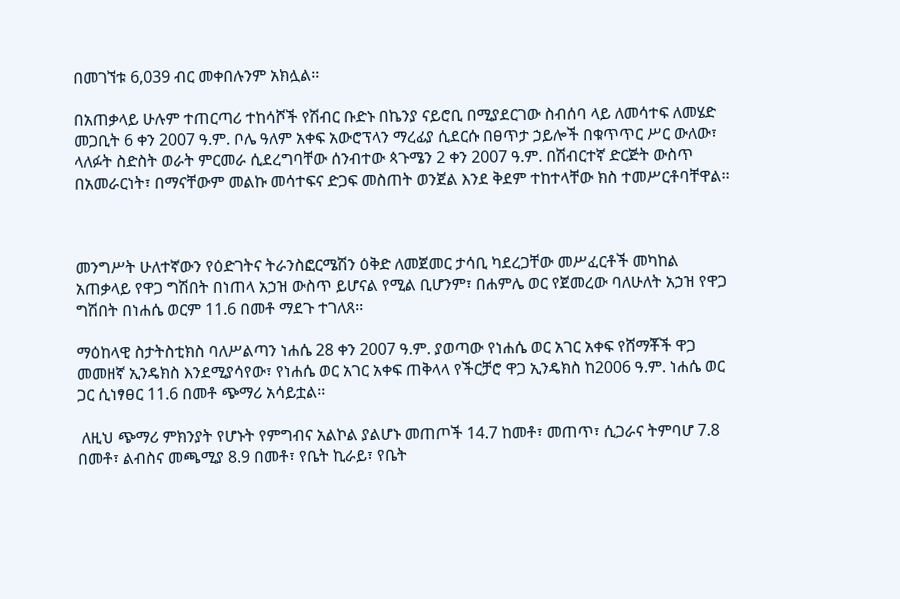በመገኘቱ 6,039 ብር መቀበሉንም አክሏል፡፡

በአጠቃላይ ሁሉም ተጠርጣሪ ተከሳሾች የሽብር ቡድኑ በኬንያ ናይሮቢ በሚያደርገው ስብሰባ ላይ ለመሳተፍ ለመሄድ መጋቢት 6 ቀን 2007 ዓ.ም. ቦሌ ዓለም አቀፍ አውሮፕላን ማረፊያ ሲደርሱ በፀጥታ ኃይሎች በቁጥጥር ሥር ውለው፣ ላለፉት ስድስት ወራት ምርመራ ሲደረግባቸው ሰንብተው ጳጉሜን 2 ቀን 2007 ዓ.ም. በሽብርተኛ ድርጅት ውስጥ በአመራርነት፣ በማናቸውም መልኩ መሳተፍና ድጋፍ መስጠት ወንጀል እንደ ቅደም ተከተላቸው ክስ ተመሥርቶባቸዋል፡፡



መንግሥት ሁለተኛውን የዕድገትና ትራንስፎርሜሽን ዕቅድ ለመጀመር ታሳቢ ካደረጋቸው መሥፈርቶች መካከል አጠቃላይ የዋጋ ግሽበት በነጠላ አኃዝ ውስጥ ይሆናል የሚል ቢሆንም፣ በሐምሌ ወር የጀመረው ባለሁለት አኃዝ የዋጋ ግሽበት በነሐሴ ወርም 11.6 በመቶ ማደጉ ተገለጸ፡፡

ማዕከላዊ ስታትስቲክስ ባለሥልጣን ነሐሴ 28 ቀን 2007 ዓ.ም. ያወጣው የነሐሴ ወር አገር አቀፍ የሸማቾች ዋጋ መመዘኛ ኢንዴክስ እንደሚያሳየው፣ የነሐሴ ወር አገር አቀፍ ጠቅላላ የችርቻሮ ዋጋ ኢንዴክስ ከ2006 ዓ.ም. ነሐሴ ወር ጋር ሲነፃፀር 11.6 በመቶ ጭማሪ አሳይቷል፡፡

 ለዚህ ጭማሪ ምክንያት የሆኑት የምግብና አልኮል ያልሆኑ መጠጦች 14.7 ከመቶ፣ መጠጥ፣ ሲጋራና ትምባሆ 7.8 በመቶ፣ ልብስና መጫሚያ 8.9 በመቶ፣ የቤት ኪራይ፣ የቤት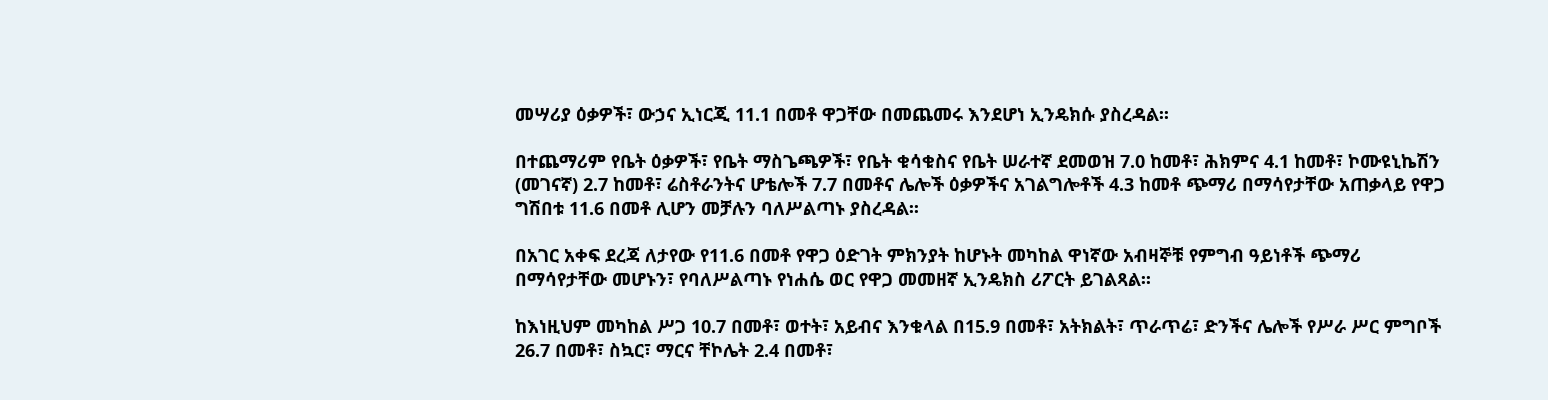መሣሪያ ዕቃዎች፣ ውኃና ኢነርጂ 11.1 በመቶ ዋጋቸው በመጨመሩ እንደሆነ ኢንዴክሱ ያስረዳል፡፡

በተጨማሪም የቤት ዕቃዎች፣ የቤት ማስጌጫዎች፣ የቤት ቁሳቁስና የቤት ሠራተኛ ደመወዝ 7.0 ከመቶ፣ ሕክምና 4.1 ከመቶ፣ ኮሙዩኒኬሽን (መገናኛ) 2.7 ከመቶ፣ ሬስቶራንትና ሆቴሎች 7.7 በመቶና ሌሎች ዕቃዎችና አገልግሎቶች 4.3 ከመቶ ጭማሪ በማሳየታቸው አጠቃላይ የዋጋ ግሽበቱ 11.6 በመቶ ሊሆን መቻሉን ባለሥልጣኑ ያስረዳል፡፡

በአገር አቀፍ ደረጃ ለታየው የ11.6 በመቶ የዋጋ ዕድገት ምክንያት ከሆኑት መካከል ዋነኛው አብዛኞቹ የምግብ ዓይነቶች ጭማሪ በማሳየታቸው መሆኑን፣ የባለሥልጣኑ የነሐሴ ወር የዋጋ መመዘኛ ኢንዴክስ ሪፖርት ይገልጻል፡፡

ከእነዚህም መካከል ሥጋ 10.7 በመቶ፣ ወተት፣ አይብና እንቁላል በ15.9 በመቶ፣ አትክልት፣ ጥራጥሬ፣ ድንችና ሌሎች የሥራ ሥር ምግቦች 26.7 በመቶ፣ ስኳር፣ ማርና ቸኮሌት 2.4 በመቶ፣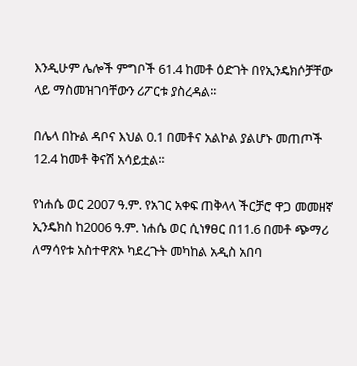እንዲሁም ሌሎች ምግቦች 61.4 ከመቶ ዕድገት በየኢንዴክሶቻቸው ላይ ማስመዝገባቸውን ሪፖርቱ ያስረዳል፡፡

በሌላ በኩል ዳቦና እህል 0.1 በመቶና አልኮል ያልሆኑ መጠጦች 12.4 ከመቶ ቅናሽ አሳይቷል፡፡

የነሐሴ ወር 2007 ዓ.ም. የአገር አቀፍ ጠቅላላ ችርቻሮ ዋጋ መመዘኛ ኢንዴክስ ከ2006 ዓ.ም. ነሐሴ ወር ሲነፃፀር በ11.6 በመቶ ጭማሪ ለማሳየቱ አስተዋጽኦ ካደረጉት መካከል አዲስ አበባ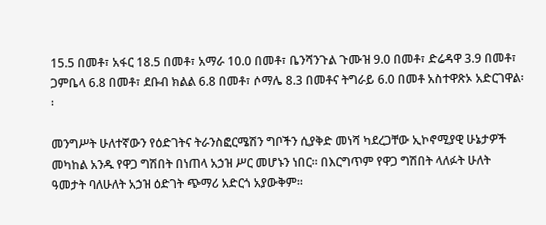15.5 በመቶ፣ አፋር 18.5 በመቶ፣ አማራ 10.0 በመቶ፣ ቤንሻንጉል ጉሙዝ 9.0 በመቶ፣ ድሬዳዋ 3.9 በመቶ፣ ጋምቤላ 6.8 በመቶ፣ ደቡብ ክልል 6.8 በመቶ፣ ሶማሌ 8.3 በመቶና ትግራይ 6.0 በመቶ አስተዋጽኦ አድርገዋል፡፡

መንግሥት ሁለተኛውን የዕድገትና ትራንስፎርሜሽን ግቦችን ሲያቅድ መነሻ ካደረጋቸው ኢኮኖሚያዊ ሁኔታዎች መካከል አንዱ የዋጋ ግሽበት በነጠላ አኃዝ ሥር መሆኑን ነበር፡፡ በእርግጥም የዋጋ ግሽበት ላለፉት ሁለት ዓመታት ባለሁለት አኃዝ ዕድገት ጭማሪ አድርጎ አያውቅም፡፡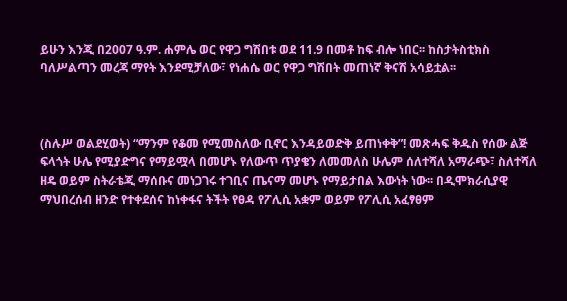ይሁን እንጂ በ2007 ዓ.ም. ሐምሌ ወር የዋጋ ግሽበቱ ወደ 11.9 በመቶ ከፍ ብሎ ነበር፡፡ ከስታትስቲክስ ባለሥልጣን መረጃ ማየት እንደሚቻለው፣ የነሐሴ ወር የዋጋ ግሽበት መጠነኛ ቅናሽ አሳይቷል፡፡



(ስሉሥ ወልደሂወት) “ማንም የቆመ የሚመስለው ቢኖር እንዳይወድቅ ይጠነቀቅ”! መጽሓፍ ቅዱስ የሰው ልጅ ፍላጎት ሁሌ የሚያድግና የማይሟላ በመሆኑ የለውጥ ጥያቄን ለመመለስ ሁሌም ሰለተሻለ አማራጭ፣ ስለተሻለ ዘዴ ወይም ስትራቴጂ ማሰቡና መነጋገሩ ተገቢና ጤናማ መሆኑ የማይታበል እውነት ነው፡፡ በዲሞክራሲያዊ ማህበረሰብ ዘንድ የተቀደሰና ከነቀፋና ትችት የፀዳ የፖሊሲ አቋም ወይም የፖሊሲ አፈፃፀም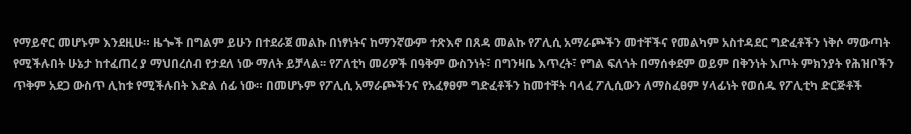የማይኖር መሆኑም እንደዚሁ። ዜጐች በግልም ይሁን በተደራጀ መልኩ በነፃነትና ከማንኛውም ተጽእኖ በጸዳ መልኩ የፖሊሲ አማራጮችን መተቸችና የመልካም አስተዳደር ግድፈቶችን ነቅሶ ማውጣት የሚችሉበት ሁኔታ ከተፈጠረ ያ ማህበረሰብ የታደለ ነው ማለት ይቻላል፡፡ የፖለቲካ መሪዎች በዓቅም ውስንነት፣ በግንዛቤ እጥረት፣ የግል ፍለጎት በማሰቀደም ወይም በቅንነት እጦት ምክንያት የሕዝቦችን ጥቅም አደጋ ውስጥ ሊከቱ የሚችሉበት እድል ሰፊ ነው። በመሆኑም የፖሊሲ አማራጮችንና የአፈፃፀም ግድፈቶችን ከመተቸት ባላፈ ፖሊሲውን ለማስፈፀም ሃላፊነት የወሰዱ የፖሊቲካ ድርጅቶች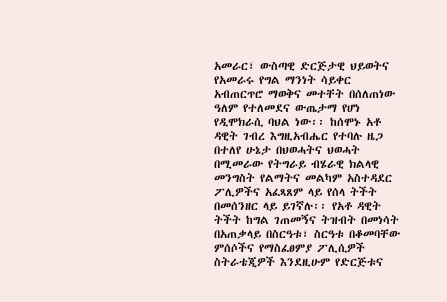አመራር፣ ውስጣዊ ድርጅታዊ ህይወትና የአመራሩ የግል ማንነት ሳይቀር አብጠርጥሮ ማወቅና መተቸት በሰለጠነው ዓለም የተለመደና ውጤታማ የሆነ የዲሞክራሲ ባህል ነው፡፡ ከሰሞኑ አቶ ዳዊት ገብረ እግዚአብሔር የተባሉ ዜጋ በተለየ ሁኔታ በህወሓትና ህወሓት በሚመራው የትግራይ ብሄራዊ ክልላዊ መንግስት የልማትና መልካም አስተዳደር ፖሊዎችና አፈጻጸም ላይ የሰላ ትችት በመሰንዘር ላይ ይገኛሉ፡፡ የአቶ ዳዊት ትችት ከግል ገጠመኝና ትዝብት በመነሳት በአጠቃላይ በስርዓቱ፣ ስርዓቱ በቆመባቸው ምሰሶችና የማስፈፀምያ ፖሊሲዎች ስትራቴጂዎች እንደዚሁም የድርጅቱና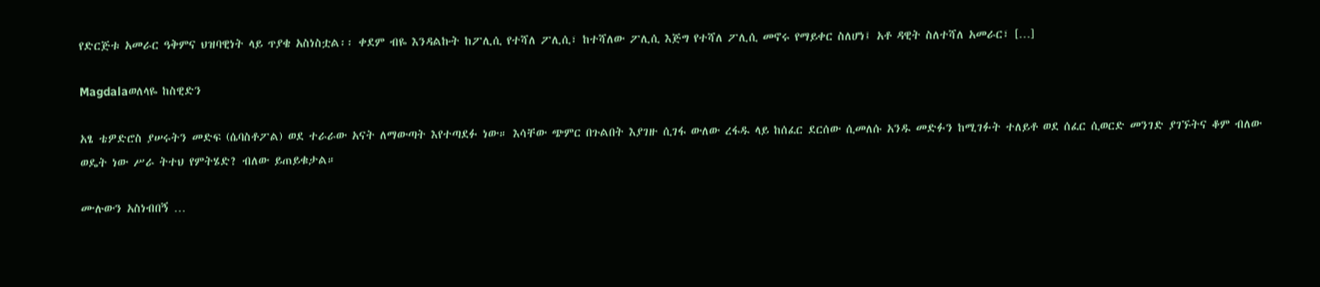የድርጅቱ አመራር ዓቅምና ህዝባዊነት ላይ ጥያቄ አስነስቷል፡፡ ቀደም ብዬ እንዳልኩት ከፖሊሲ የተሻለ ፖሊሲ፣ ከተሻለው ፖሊሲ እጅግ የተሻለ ፖሊሲ መኖሩ የማይቀር ስለሆነ፤ አቶ ዳዊት ስለተሻለ አመራር፣ […]

Magdalaወለላዬ ከስዊድን

አፄ ቴዎድሮስ ያሠሩትን መድፍ (ሴባስቶፖል) ወደ ተራራው አናት ለማውጣት እየተጣደፉ ነው። እሳቸው ጭምር በጉልበት እያገዙ ሲገፋ ውለው ረፋዱ ላይ ከሰፈር ደርሰው ሲመለሱ አንዱ መድፉን ከሚገፉት ተለይቶ ወደ ሰፈር ሲወርድ መንገድ ያገኙትና ቆም ብለው ወዴት ነው ሥራ ትተህ የምትሄድ? ብለው ይጠይቁታል።

ሙሉውን አስነብበኝ …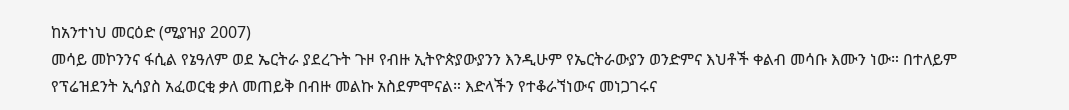ከአንተነህ መርዕድ (ሚያዝያ 2007)
መሳይ መኮንንና ፋሲል የኔዓለም ወደ ኤርትራ ያደረጉት ጉዞ የብዙ ኢትዮጵያውያንን እንዲሁም የኤርትራውያን ወንድምና እህቶች ቀልብ መሳቡ እሙን ነው። በተለይም የፕሬዝደንት ኢሳያስ አፈወርቂ ቃለ መጠይቅ በብዙ መልኩ አስደምሞናል። እድላችን የተቆራኘነውና መነጋገሩና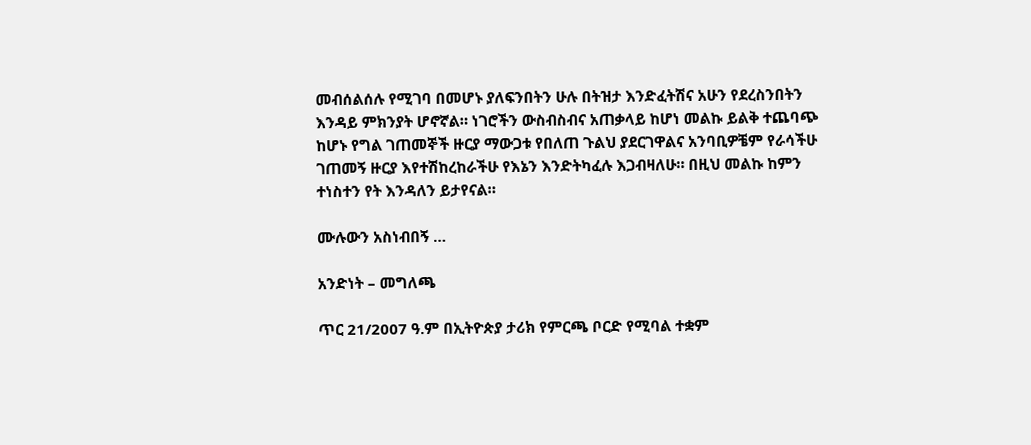መብሰልሰሉ የሚገባ በመሆኑ ያለፍንበትን ሁሉ በትዝታ እንድፈትሽና አሁን የደረስንበትን እንዳይ ምክንያት ሆኖኛል። ነገሮችን ውስብስብና አጠቃላይ ከሆነ መልኩ ይልቅ ተጨባጭ ከሆኑ የግል ገጠመኞች ዙርያ ማውጋቱ የበለጠ ጉልህ ያደርገዋልና አንባቢዎቼም የራሳችሁ ገጠመኝ ዙርያ እየተሽከረከራችሁ የእኔን እንድትካፈሉ እጋብዛለሁ። በዚህ መልኩ ከምን ተነስተን የት እንዳለን ይታየናል።

ሙሉውን አስነብበኝ …

አንድነት – መግለጫ

ጥር 21/2007 ዓ.ም በኢትዮጵያ ታሪክ የምርጫ ቦርድ የሚባል ተቋም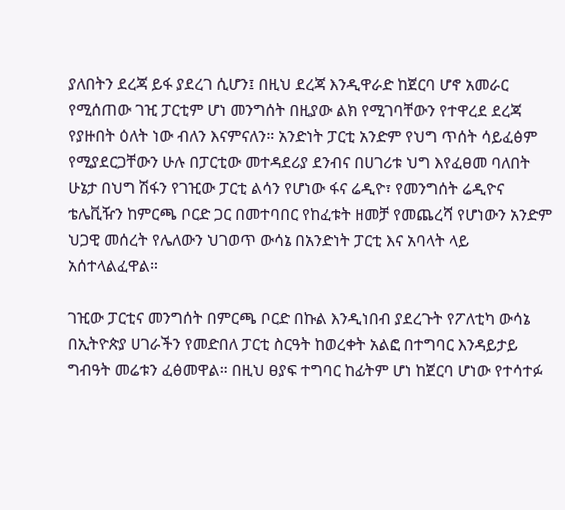ያለበትን ደረጃ ይፋ ያደረገ ሲሆን፤ በዚህ ደረጃ እንዲዋራድ ከጀርባ ሆኖ አመራር የሚሰጠው ገዢ ፓርቲም ሆነ መንግሰት በዚያው ልክ የሚገባቸውን የተዋረደ ደረጃ የያዙበት ዕለት ነው ብለን እናምናለን። አንድነት ፓርቲ አንድም የህግ ጥሰት ሳይፈፅም የሚያደርጋቸውን ሁሉ በፓርቲው መተዳደሪያ ደንብና በሀገሪቱ ህግ እየፈፀመ ባለበት ሁኔታ በህግ ሽፋን የገዢው ፓርቲ ልሳን የሆነው ፋና ሬዲዮ፣ የመንግሰት ሬዲዮና ቴሌቪዥን ከምርጫ ቦርድ ጋር በመተባበር የከፈቱት ዘመቻ የመጨረሻ የሆነውን አንድም ህጋዊ መሰረት የሌለውን ህገወጥ ውሳኔ በአንድነት ፓርቲ እና አባላት ላይ አሰተላልፈዋል።

ገዢው ፓርቲና መንግሰት በምርጫ ቦርድ በኩል እንዲነበብ ያደረጉት የፖለቲካ ውሳኔ በኢትዮጵያ ሀገራችን የመድበለ ፓርቲ ስርዓት ከወረቀት አልፎ በተግባር እንዳይታይ ግብዓት መሬቱን ፈፅመዋል። በዚህ ፀያፍ ተግባር ከፊትም ሆነ ከጀርባ ሆነው የተሳተፉ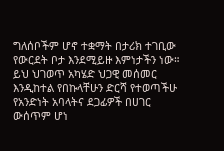ግለሰቦችም ሆኖ ተቋማት በታሪክ ተገቢው የውርደት ቦታ እንደሚይዙ እምነታችን ነው። ይህ ህገወጥ አካሄድ ህጋዊ መሰመር እንዲከተል የበኩላቸሁን ድርሻ የተወጣችሁ የአንድነት አባላትና ደጋፊዎች በሀገር ውሰጥም ሆነ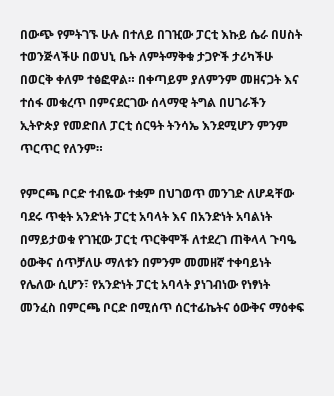በውጭ የምትገኙ ሁሉ በተለይ በገዢው ፓርቲ እኩይ ሴራ በሀስት ተወንጅላችሁ በወህኒ ቤት ለምትማቅቁ ታጋዮች ታሪካችሁ በወርቅ ቀለም ተፅፎዋል። በቀጣይም ያለምንም መዘናጋት እና ተሰፋ መቁረጥ በምናደርገው ሰላማዊ ትግል በሀገራችን ኢትዮጵያ የመድበለ ፓርቲ ሰርዓት ትንሳኤ እንደሚሆን ምንም ጥርጥር የለንም።

የምርጫ ቦርድ ተብዬው ተቋም በህገወጥ መንገድ ለሆዳቸው ባደሩ ጥቂት አንድነት ፓርቲ አባላት እና በአንድነት አባልነት በማይታወቁ የገዢው ፓርቲ ጥርቅሞች ለተደረገ ጠቅላላ ጉባዔ ዕውቅና ሰጥቻለሁ ማለቱን በምንም መመዘኛ ተቀባይነት የሌለው ሲሆን፣ የአንድነት ፓርቲ አባላት ያነገብነው የነፃነት መንፈስ በምርጫ ቦርድ በሚሰጥ ሰርተፊኬትና ዕውቅና ማዕቀፍ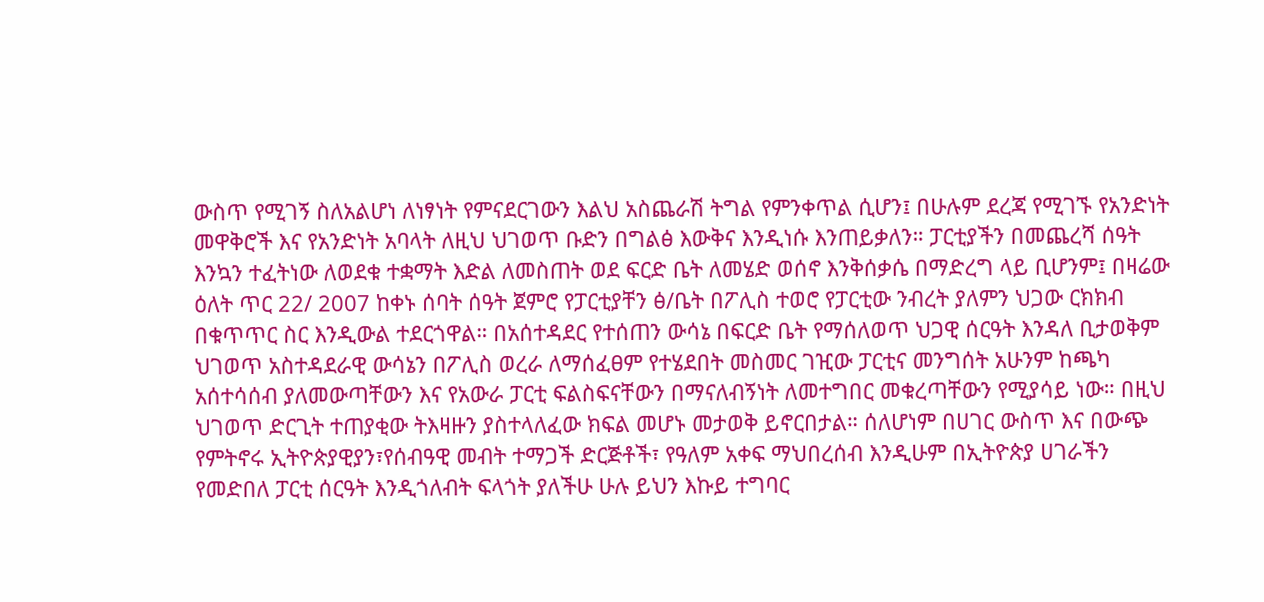ውስጥ የሚገኝ ስለአልሆነ ለነፃነት የምናደርገውን እልህ አስጨራሽ ትግል የምንቀጥል ሲሆን፤ በሁሉም ደረጃ የሚገኙ የአንድነት መዋቅሮች እና የአንድነት አባላት ለዚህ ህገወጥ ቡድን በግልፅ እውቅና እንዲነሱ እንጠይቃለን። ፓርቲያችን በመጨረሻ ሰዓት እንኳን ተፈትነው ለወደቁ ተቋማት እድል ለመስጠት ወደ ፍርድ ቤት ለመሄድ ወሰኖ እንቅሰቃሴ በማድረግ ላይ ቢሆንም፤ በዛሬው ዕለት ጥር 22/ 2007 ከቀኑ ሰባት ሰዓት ጀምሮ የፓርቲያቸን ፅ/ቤት በፖሊስ ተወሮ የፓርቲው ንብረት ያለምን ህጋው ርክክብ በቁጥጥር ስር እንዲውል ተደርጎዋል። በአሰተዳደር የተሰጠን ውሳኔ በፍርድ ቤት የማሰለወጥ ህጋዊ ሰርዓት እንዳለ ቢታወቅም ህገወጥ አስተዳደራዊ ውሳኔን በፖሊስ ወረራ ለማሰፈፀም የተሄደበት መስመር ገዢው ፓርቲና መንግሰት አሁንም ከጫካ አሰተሳሰብ ያለመውጣቸውን እና የአውራ ፓርቲ ፍልስፍናቸውን በማናለብኝነት ለመተግበር መቁረጣቸውን የሚያሳይ ነው። በዚህ ህገወጥ ድርጊት ተጠያቂው ትእዛዙን ያስተላለፈው ክፍል መሆኑ መታወቅ ይኖርበታል። ሰለሆነም በሀገር ውስጥ እና በውጭ የምትኖሩ ኢትዮጵያዊያን፣የሰብዓዊ መብት ተማጋች ድርጅቶች፣ የዓለም አቀፍ ማህበረሰብ እንዲሁም በኢትዮጵያ ሀገራችን የመድበለ ፓርቲ ሰርዓት እንዲጎለብት ፍላጎት ያለችሁ ሁሉ ይህን እኩይ ተግባር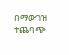በማውገዝ ተጨባጭ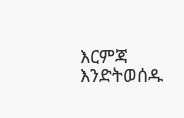እርምጃ እንድትወሰዱ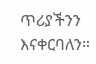ጥሪያችንን እናቀርባለን።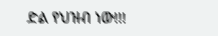ድል የህዝብ ነው!!!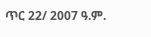ጥር 22/ 2007 ዓ.ም.